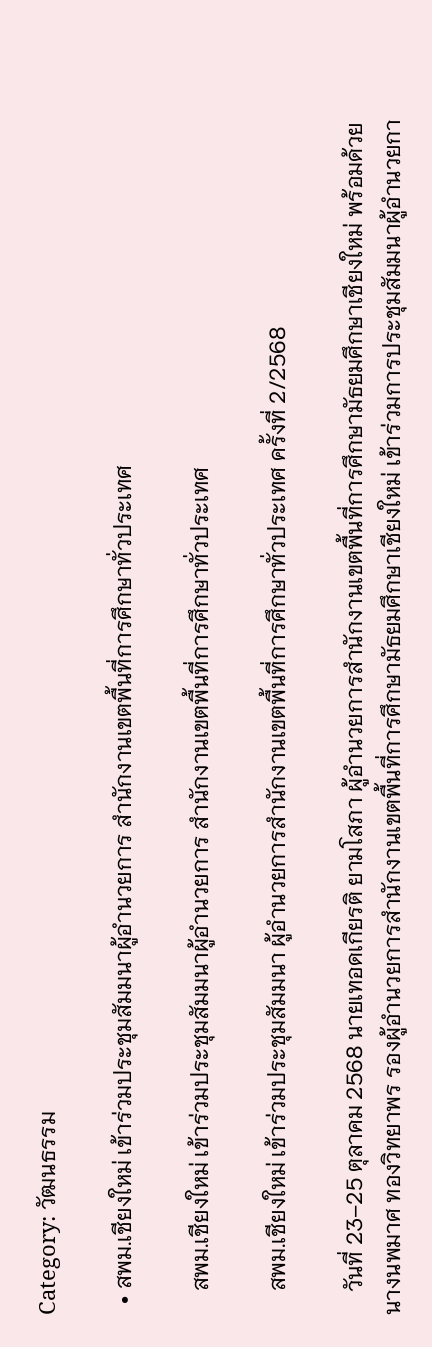Category: วัฒนธรรม

  • สพม.เชียงใหม่ เข้าร่วมประชุมสัมมนาผู้อำนวยการ สำนักงานเขตพื้นที่การศึกษาทั่วประเทศ

    สพม.เชียงใหม่ เข้าร่วมประชุมสัมมนาผู้อำนวยการ สำนักงานเขตพื้นที่การศึกษาทั่วประเทศ

    สพม.เชียงใหม่ เข้าร่วมประชุมสัมมนา ผู้อำนวยการสำนักงานเขตพื้นที่การศึกษาทั่วประเทศ ครั้งที่ 2/2568

    วันที่ 23–25 ตุลาคม 2568 นายเทอดเกียรติ ยามโสภา ผู้อำนวยการสำนักงานเขตพื้นที่การศึกษามัธยมศึกษาเชียงใหม่ พร้อมด้วย นางนพมาศ ทองวิทยาพร รองผู้อำนวยการสำนักงานเขตพื้นที่การศึกษามัธยมศึกษาเชียงใหม่ เข้าร่วมการประชุมสัมมนาผู้อำนวยกา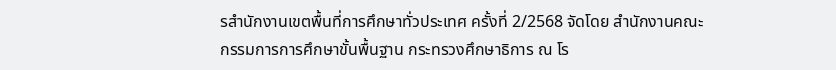รสำนักงานเขตพื้นที่การศึกษาทั่วประเทศ ครั้งที่ 2/2568 จัดโดย สำนักงานคณะกรรมการการศึกษาขั้นพื้นฐาน กระทรวงศึกษาธิการ ณ โร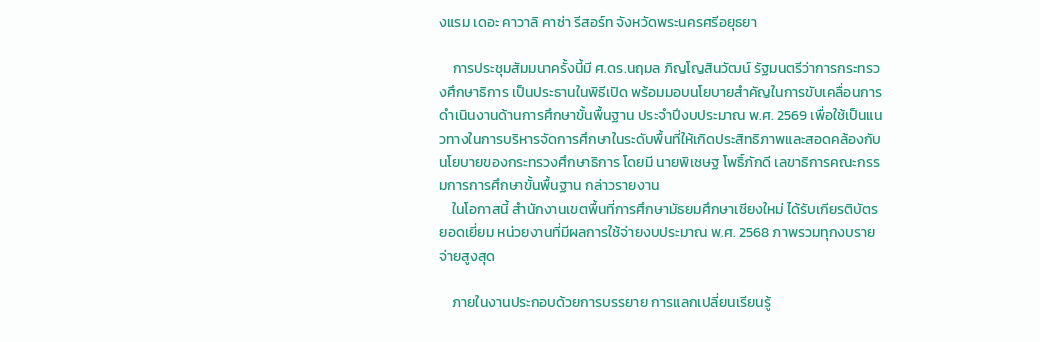งแรม เดอะ คาวาลิ คาซ่า รีสอร์ท จังหวัดพระนครศรีอยุธยา

    การประชุมสัมมนาครั้งนี้มี ศ.ดร.นฤมล ภิญโญสินวัฒน์ รัฐมนตรีว่าการกระทรวงศึกษาธิการ เป็นประธานในพิธีเปิด พร้อมมอบนโยบายสำคัญในการขับเคลื่อนการดำเนินงานด้านการศึกษาขั้นพื้นฐาน ประจำปีงบประมาณ พ.ศ. 2569 เพื่อใช้เป็นแนวทางในการบริหารจัดการศึกษาในระดับพื้นที่ให้เกิดประสิทธิภาพและสอดคล้องกับนโยบายของกระทรวงศึกษาธิการ โดยมี นายพิเชษฐ โพธิ์ภักดี เลขาธิการคณะกรรมการการศึกษาขั้นพื้นฐาน กล่าวรายงาน
    ในโอกาสนี้ สำนักงานเขตพื้นที่การศึกษามัธยมศึกษาเชียงใหม่ ได้รับเกียรติบัตรยอดเยี่ยม หน่วยงานที่มีผลการใช้จ่ายงบประมาณ พ.ศ. 2568 ภาพรวมทุกงบรายจ่ายสูงสุด

    ภายในงานประกอบด้วยการบรรยาย การแลกเปลี่ยนเรียนรู้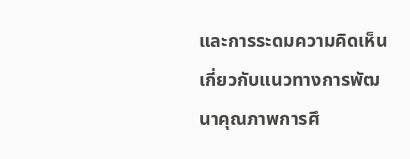และการระดมความคิดเห็นเกี่ยวกับแนวทางการพัฒนาคุณภาพการศึ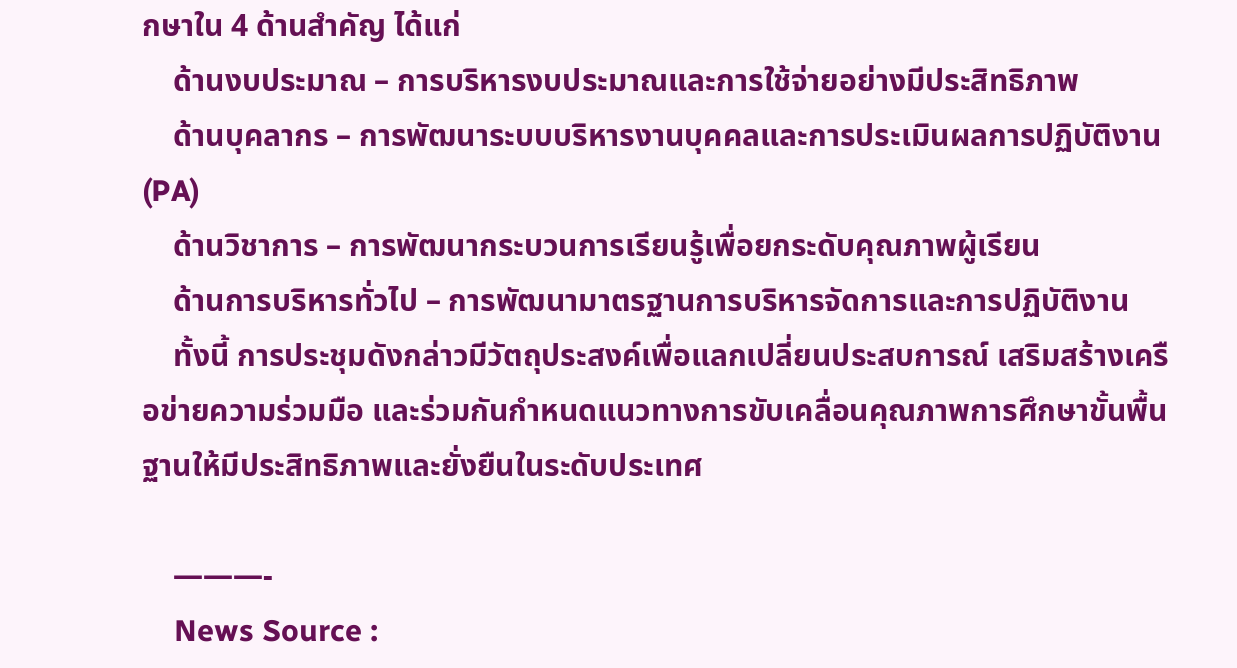กษาใน 4 ด้านสำคัญ ได้แก่
    ด้านงบประมาณ – การบริหารงบประมาณและการใช้จ่ายอย่างมีประสิทธิภาพ
    ด้านบุคลากร – การพัฒนาระบบบริหารงานบุคคลและการประเมินผลการปฏิบัติงาน (PA)
    ด้านวิชาการ – การพัฒนากระบวนการเรียนรู้เพื่อยกระดับคุณภาพผู้เรียน
    ด้านการบริหารทั่วไป – การพัฒนามาตรฐานการบริหารจัดการและการปฏิบัติงาน
    ทั้งนี้ การประชุมดังกล่าวมีวัตถุประสงค์เพื่อแลกเปลี่ยนประสบการณ์ เสริมสร้างเครือข่ายความร่วมมือ และร่วมกันกำหนดแนวทางการขับเคลื่อนคุณภาพการศึกษาขั้นพื้นฐานให้มีประสิทธิภาพและยั่งยืนในระดับประเทศ

    ———-
    News Source :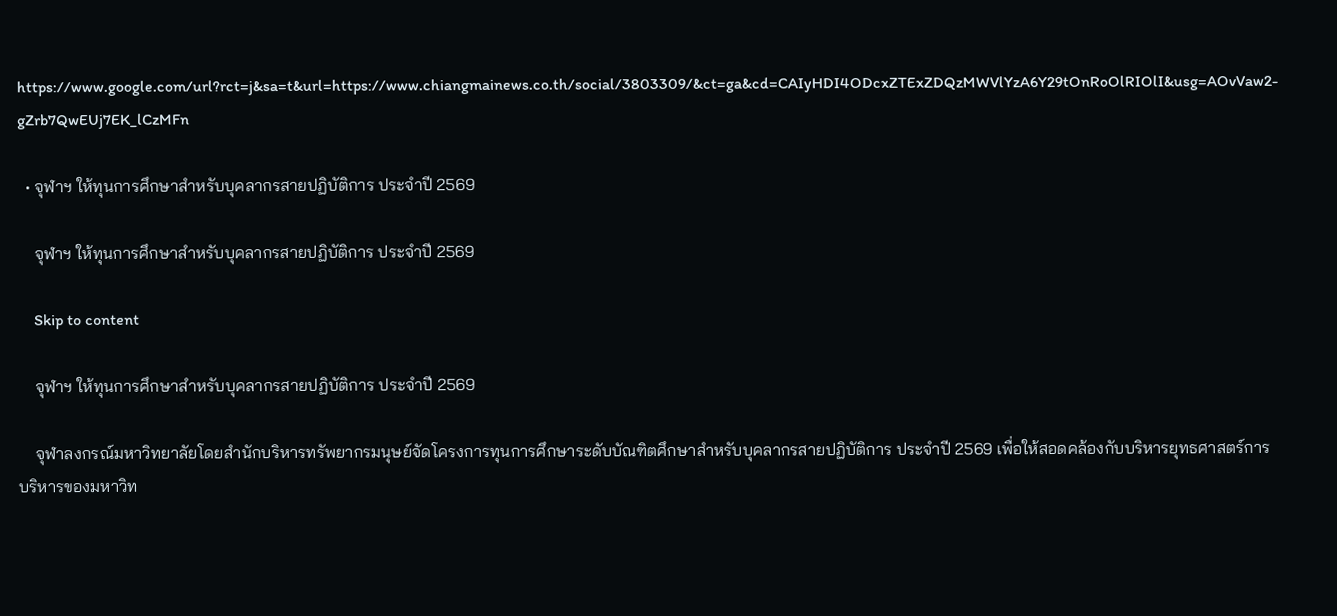https://www.google.com/url?rct=j&sa=t&url=https://www.chiangmainews.co.th/social/3803309/&ct=ga&cd=CAIyHDI4ODcxZTExZDQzMWVlYzA6Y29tOnRoOlRIOlI&usg=AOvVaw2-gZrb7QwEUj7EK_lCzMFn

  • จุฬาฯ ให้ทุนการศึกษาสำหรับบุคลากรสายปฏิบัติการ ประจำปี 2569

    จุฬาฯ ให้ทุนการศึกษาสำหรับบุคลากรสายปฏิบัติการ ประจำปี 2569

    Skip to content

    จุฬาฯ ให้ทุนการศึกษาสำหรับบุคลากรสายปฏิบัติการ ประจำปี 2569

    จุฬาลงกรณ์มหาวิทยาลัยโดยสำนักบริหารทรัพยากรมนุษย์จัดโครงการทุนการศึกษาระดับบัณฑิตศึกษาสำหรับบุคลากรสายปฏิบัติการ ประจำปี 2569 เพื่อให้สอดคล้องกับบริหารยุทธศาสตร์การบริหารของมหาวิท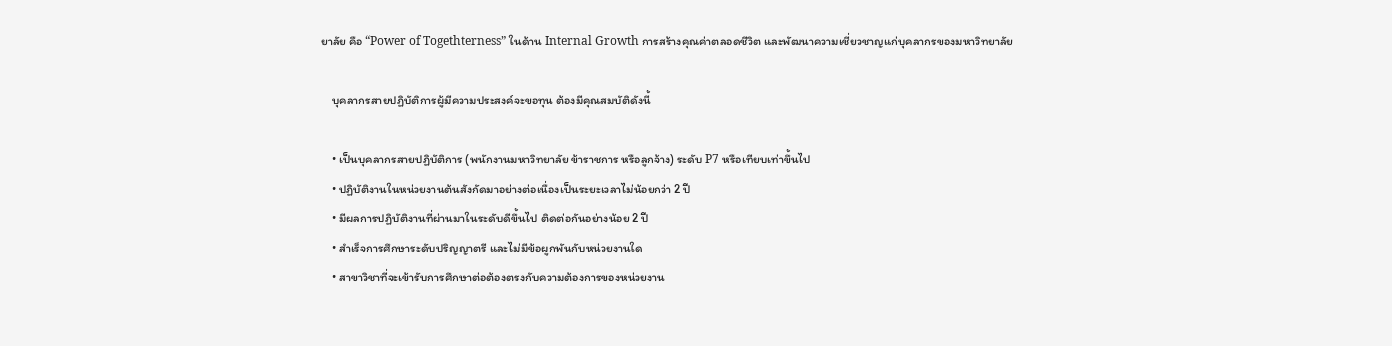ยาลัย คือ “Power of Togethterness” ในด้าน Internal Growth การสร้างคุณค่าตลอดชีวิต และพัฒนาความเชี่ยวชาญแก่บุคลากรของมหาวิทยาลัย

    บุคลากรสายปฏิบัติการผู้มีความประสงค์จะขอทุน ต้องมีคุณสมบัติดังนี้

    • เป็นบุคลากรสายปฏิบัติการ (พนักงานมหาวิทยาลัย ข้าราชการ หรือลูกจ้าง) ระดับ P7 หรือเทียบเท่าขึ้นไป
    • ปฏิบัติงานในหน่วยงานต้นสังกัดมาอย่างต่อเนื่องเป็นระยะเวลาไม่น้อยกว่า 2 ปี
    • มีผลการปฏิบัติงานที่ผ่านมาในระดับดีขึ้นไป ติดต่อกันอย่างน้อย 2 ปี
    • สำเร็จการศึกษาระดับปริญญาตรี และไม่มีข้อผูกพันกับหน่วยงานใด
    • สาขาวิชาที่จะเข้ารับการศึกษาต่อต้องตรงกับความต้องการของหน่วยงาน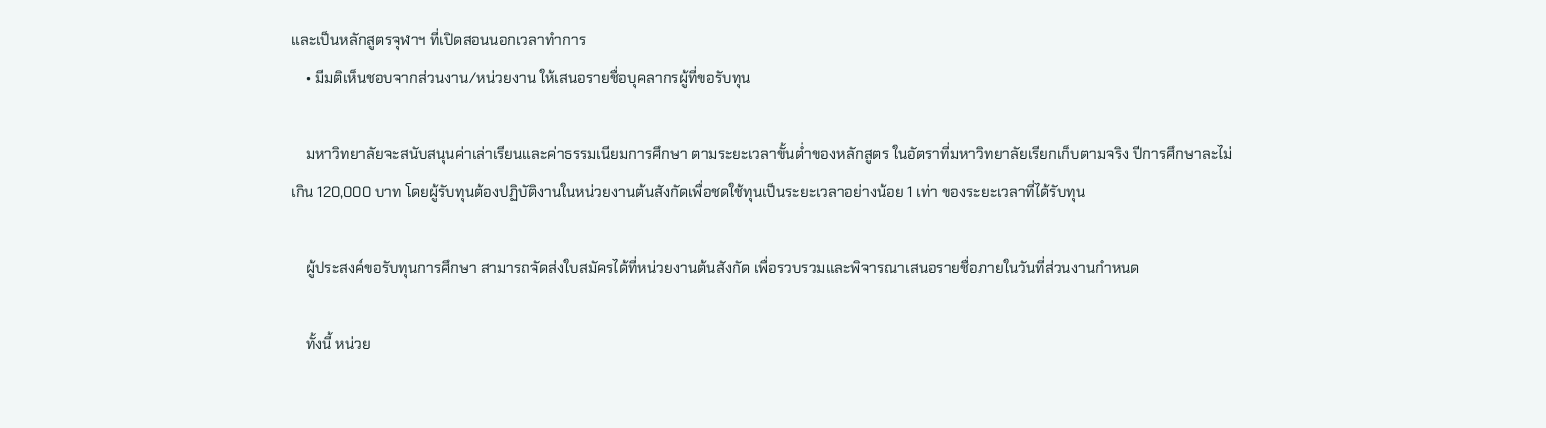และเป็นหลักสูตรจุฬาฯ ที่เปิดสอนนอกเวลาทำการ
    • มีมติเห็นชอบจากส่วนงาน/หน่วยงาน ให้เสนอรายชื่อบุคลากรผู้ที่ขอรับทุน

    มหาวิทยาลัยจะสนับสนุนค่าเล่าเรียนและค่าธรรมเนียมการศึกษา ตามระยะเวลาขั้นต่ำของหลักสูตร ในอัตราที่มหาวิทยาลัยเรียกเก็บตามจริง ปีการศึกษาละไม่เกิน 120,000 บาท โดยผู้รับทุนต้องปฏิบัติงานในหน่วยงานต้นสังกัดเพื่อชดใช้ทุนเป็นระยะเวลาอย่างน้อย 1 เท่า ของระยะเวลาที่ได้รับทุน

    ผู้ประสงค์ขอรับทุนการศึกษา สามารถจัดส่งใบสมัครได้ที่หน่วยงานต้นสังกัด เพื่อรวบรวมและพิจารณาเสนอรายชื่อภายในวันที่ส่วนงานกำหนด

    ทั้งนี้ หน่วย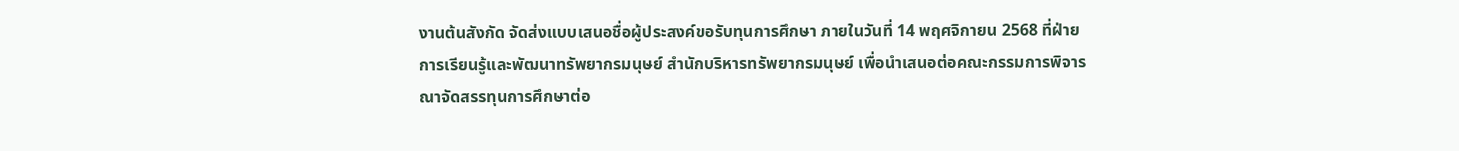งานต้นสังกัด จัดส่งแบบเสนอชื่อผู้ประสงค์ขอรับทุนการศึกษา ภายในวันที่ 14 พฤศจิกายน 2568 ที่ฝ่ายการเรียนรู้และพัฒนาทรัพยากรมนุษย์ สำนักบริหารทรัพยากรมนุษย์ เพื่อนำเสนอต่อคณะกรรมการพิจารณาจัดสรรทุนการศึกษาต่อ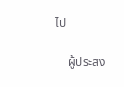ไป

    ผู้ประสง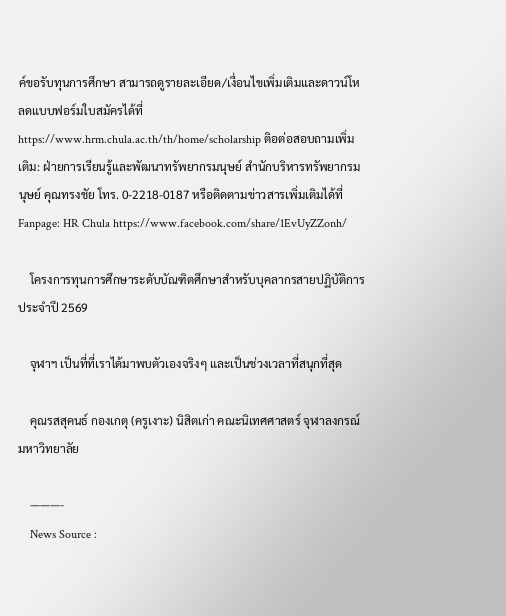ค์ขอรับทุนการศึกษา สามารถดูรายละเอียด/เงื่อนไขเพิ่มเติมและดาวน์โหลดแบบฟอร์มใบสมัครได้ที่  https://www.hrm.chula.ac.th/th/home/scholarship ติอต่อสอบถามเพิ่มเติม: ฝ่ายการเรียนรู้และพัฒนาทรัพยากรมนุษย์ สำนักบริหารทรัพยากรมนุษย์ คุณทรงชัย โทร. 0-2218-0187 หรือติดตามข่าวสารเพิ่มเติมได้ที่ Fanpage: HR Chula https://www.facebook.com/share/1EvUyZZonh/

    โครงการทุนการศึกษาระดับบัณฑิตศึกษาสำหรับบุคลากรสายปฏิบัติการ ประจำปี 2569

    จุฬาฯ เป็นที่ที่เราได้มาพบตัวเองจริงๆ และเป็นช่วงเวลาที่สนุกที่สุด

    คุณรสสุคนธ์ กองเกตุ (ครูเงาะ) นิสิตเก่า คณะนิเทศศาสตร์ จุฬาลงกรณ์มหาวิทยาลัย

    ———-
    News Source :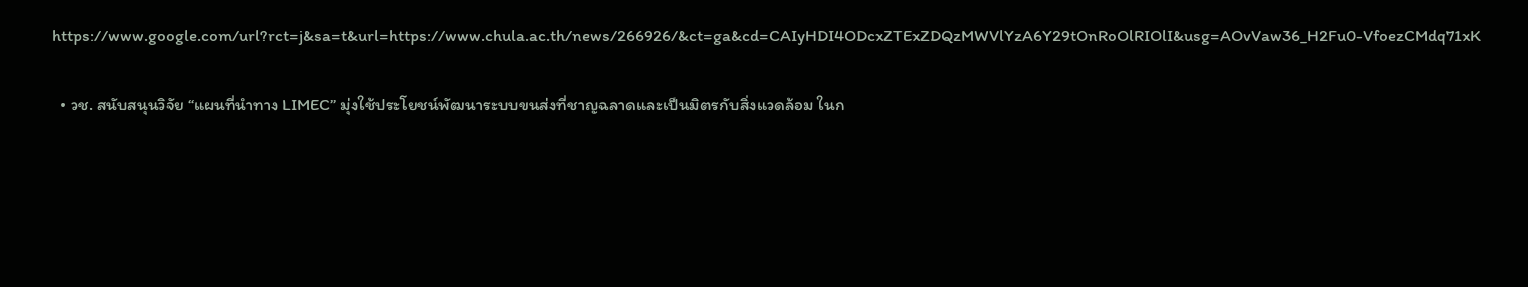https://www.google.com/url?rct=j&sa=t&url=https://www.chula.ac.th/news/266926/&ct=ga&cd=CAIyHDI4ODcxZTExZDQzMWVlYzA6Y29tOnRoOlRIOlI&usg=AOvVaw36_H2Fu0-VfoezCMdq71xK

  • วช. สนับสนุนวิจัย “แผนที่นำทาง LIMEC” มุ่งใช้ประโยชน์พัฒนาระบบขนส่งที่ชาญฉลาดและเป็นมิตรกับสิ่งแวดล้อม ในก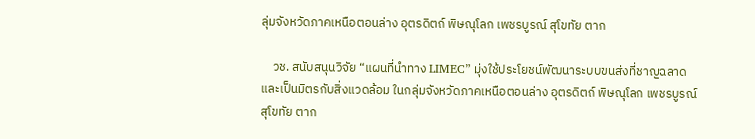ลุ่มจังหวัดภาคเหนือตอนล่าง อุตรดิตถ์ พิษณุโลก เพชรบูรณ์ สุโขทัย ตาก

    วช. สนับสนุนวิจัย “แผนที่นำทาง LIMEC” มุ่งใช้ประโยชน์พัฒนาระบบขนส่งที่ชาญฉลาดและเป็นมิตรกับสิ่งแวดล้อม ในกลุ่มจังหวัดภาคเหนือตอนล่าง อุตรดิตถ์ พิษณุโลก เพชรบูรณ์ สุโขทัย ตาก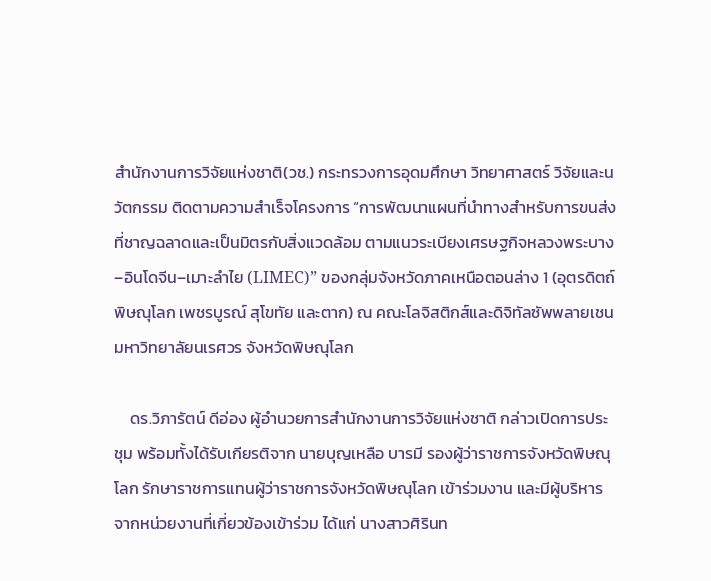สำนักงานการวิจัยแห่งชาติ(วช.) กระทรวงการอุดมศึกษา วิทยาศาสตร์ วิจัยและนวัตกรรม ติดตามความสำเร็จโครงการ “การพัฒนาแผนที่นำทางสำหรับการขนส่งที่ชาญฉลาดและเป็นมิตรกับสิ่งแวดล้อม ตามแนวระเบียงเศรษฐกิจหลวงพระบาง–อินโดจีน–เมาะลำไย (LIMEC)” ของกลุ่มจังหวัดภาคเหนือตอนล่าง 1 (อุตรดิตถ์ พิษณุโลก เพชรบูรณ์ สุโขทัย และตาก) ณ คณะโลจิสติกส์และดิจิทัลซัพพลายเชน มหาวิทยาลัยนเรศวร จังหวัดพิษณุโลก

    ดร.วิภารัตน์ ดีอ่อง ผู้อำนวยการสำนักงานการวิจัยแห่งชาติ กล่าวเปิดการประชุม พร้อมทั้งได้รับเกียรติจาก นายบุญเหลือ บารมี รองผู้ว่าราชการจังหวัดพิษณุโลก รักษาราชการแทนผู้ว่าราชการจังหวัดพิษณุโลก เข้าร่วมงาน และมีผู้บริหารจากหน่วยงานที่เกี่ยวข้องเข้าร่วม ได้แก่ นางสาวศิรินท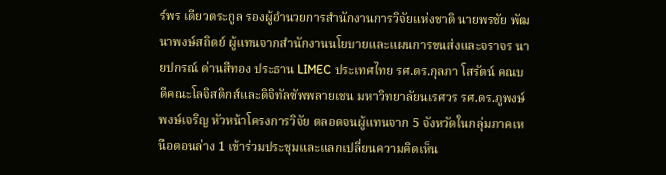ร์พร เดียวตระกูล รองผู้อำนวยการสำนักงานการวิจัยแห่งชาติ นายพรชัย พัฒนาพงษ์สถิตย์ ผู้แทนจากสำนักงานนโยบายและแผนการขนส่งและจราจร นายปกรณ์ ด่านสีทอง ประธาน LIMEC ประเทศไทย รศ.ดร.กุลภา โสรัตน์ คณบดีคณะโลจิสติกส์และดิจิทัลซัพพลายเชน มหาวิทยาลัยนเรศวร รศ.ดร.ภูพงษ์ พงษ์เจริญ หัวหน้าโครงการวิจัย ตลอดจนผู้แทนจาก 5 จังหวัดในกลุ่มภาคเหนือตอนล่าง 1 เข้าร่วมประชุมและแลกเปลี่ยนความคิดเห็น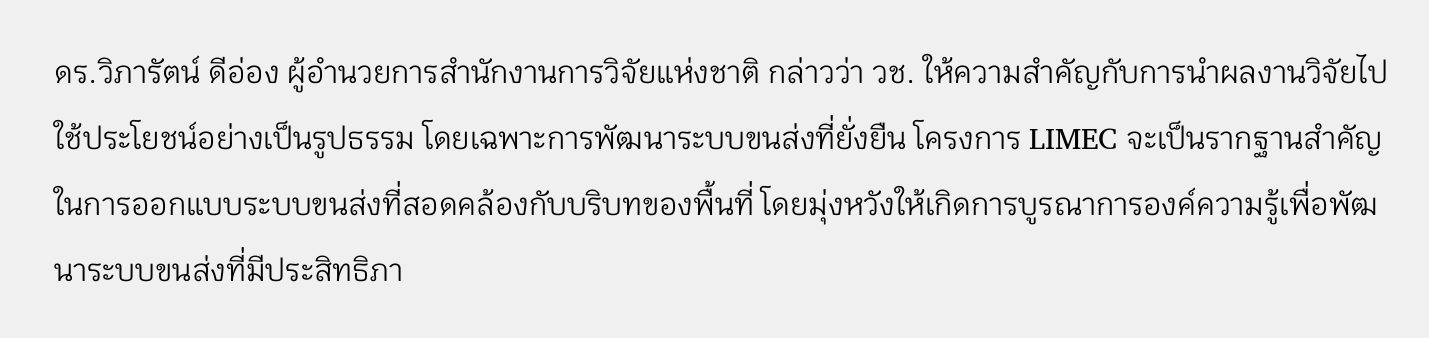ดร.วิภารัตน์ ดีอ่อง ผู้อำนวยการสำนักงานการวิจัยแห่งชาติ กล่าวว่า วช. ให้ความสำคัญกับการนำผลงานวิจัยไปใช้ประโยชน์อย่างเป็นรูปธรรม โดยเฉพาะการพัฒนาระบบขนส่งที่ยั่งยืน โครงการ LIMEC จะเป็นรากฐานสำคัญในการออกแบบระบบขนส่งที่สอดคล้องกับบริบทของพื้นที่ โดยมุ่งหวังให้เกิดการบูรณาการองค์ความรู้เพื่อพัฒนาระบบขนส่งที่มีประสิทธิภา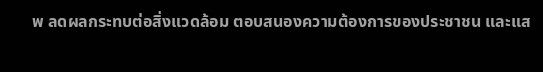พ ลดผลกระทบต่อสิ่งแวดล้อม ตอบสนองความต้องการของประชาชน และแส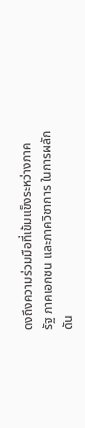ดงถึงความร่วมมือที่เข้มแข็งระหว่างภาครัฐ ภาคเอกชน และภาควิชาการ ในการผลักดัน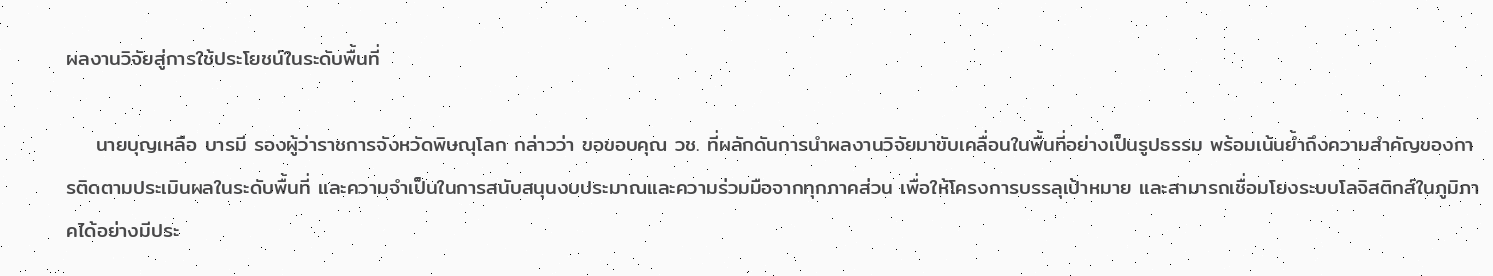ผลงานวิจัยสู่การใช้ประโยชน์ในระดับพื้นที่

    นายบุญเหลือ บารมี รองผู้ว่าราชการจังหวัดพิษณุโลก กล่าวว่า ขอขอบคุณ วช. ที่ผลักดันการนำผลงานวิจัยมาขับเคลื่อนในพื้นที่อย่างเป็นรูปธรรม พร้อมเน้นย้ำถึงความสำคัญของการติดตามประเมินผลในระดับพื้นที่ และความจำเป็นในการสนับสนุนงบประมาณและความร่วมมือจากทุกภาคส่วน เพื่อให้โครงการบรรลุเป้าหมาย และสามารถเชื่อมโยงระบบโลจิสติกส์ในภูมิภาคได้อย่างมีประ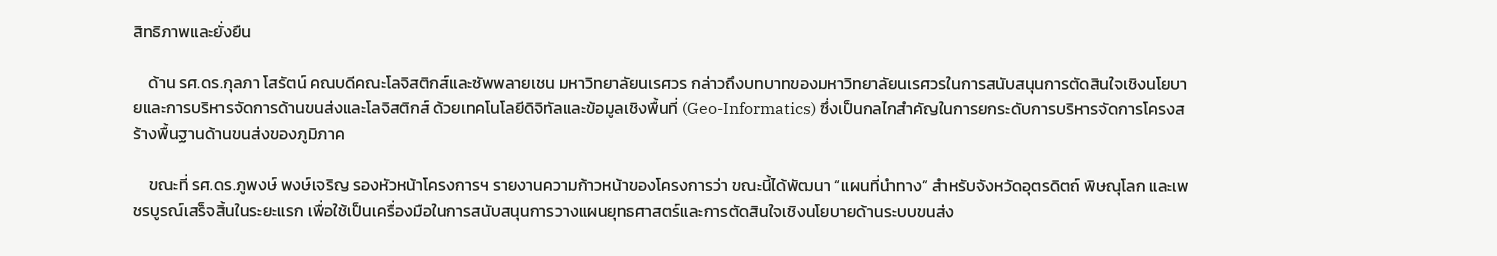สิทธิภาพและยั่งยืน

    ด้าน รศ.ดร.กุลภา โสรัตน์ คณบดีคณะโลจิสติกส์และซัพพลายเชน มหาวิทยาลัยนเรศวร กล่าวถึงบทบาทของมหาวิทยาลัยนเรศวรในการสนับสนุนการตัดสินใจเชิงนโยบายและการบริหารจัดการด้านขนส่งและโลจิสติกส์ ด้วยเทคโนโลยีดิจิทัลและข้อมูลเชิงพื้นที่ (Geo-Informatics) ซึ่งเป็นกลไกสำคัญในการยกระดับการบริหารจัดการโครงสร้างพื้นฐานด้านขนส่งของภูมิภาค

    ขณะที่ รศ.ดร.ภูพงษ์ พงษ์เจริญ รองหัวหน้าโครงการฯ รายงานความก้าวหน้าของโครงการว่า ขณะนี้ได้พัฒนา “แผนที่นำทาง” สำหรับจังหวัดอุตรดิตถ์ พิษณุโลก และเพชรบูรณ์เสร็จสิ้นในระยะแรก เพื่อใช้เป็นเครื่องมือในการสนับสนุนการวางแผนยุทธศาสตร์และการตัดสินใจเชิงนโยบายด้านระบบขนส่ง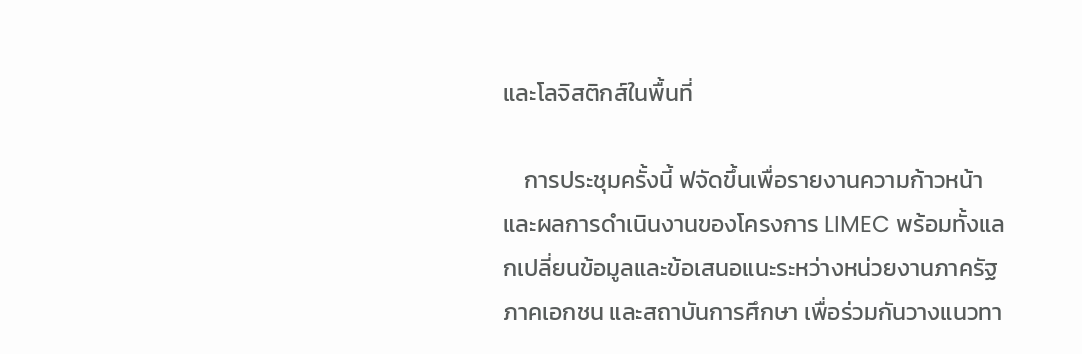และโลจิสติกส์ในพื้นที่

    การประชุมครั้งนี้ ฟจัดขึ้นเพื่อรายงานความก้าวหน้าและผลการดำเนินงานของโครงการ LIMEC พร้อมทั้งแลกเปลี่ยนข้อมูลและข้อเสนอแนะระหว่างหน่วยงานภาครัฐ ภาคเอกชน และสถาบันการศึกษา เพื่อร่วมกันวางแนวทา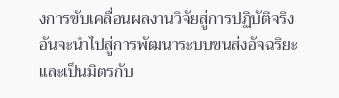งการขับเคลื่อนผลงานวิจัยสู่การปฏิบัติจริง อันจะนำไปสู่การพัฒนาระบบขนส่งอัจฉริยะและเป็นมิตรกับ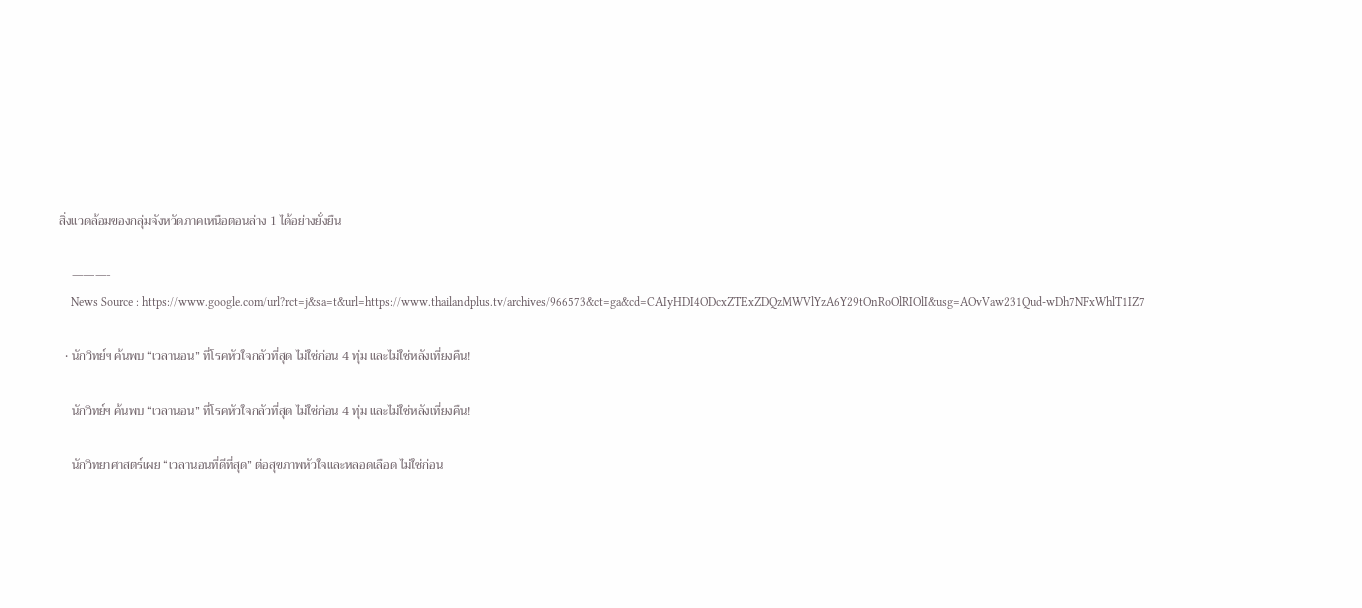สิ่งแวดล้อมของกลุ่มจังหวัดภาคเหนือตอนล่าง 1 ได้อย่างยั่งยืน

    ———-
    News Source : https://www.google.com/url?rct=j&sa=t&url=https://www.thailandplus.tv/archives/966573&ct=ga&cd=CAIyHDI4ODcxZTExZDQzMWVlYzA6Y29tOnRoOlRIOlI&usg=AOvVaw231Qud-wDh7NFxWhlT1IZ7

  • นักวิทย์ฯ ค้นพบ “เวลานอน” ที่โรคหัวใจกลัวที่สุด ไม่ใช่ก่อน 4 ทุ่ม และไม่ใช่หลังเที่ยงคืน!

    นักวิทย์ฯ ค้นพบ “เวลานอน” ที่โรคหัวใจกลัวที่สุด ไม่ใช่ก่อน 4 ทุ่ม และไม่ใช่หลังเที่ยงคืน!

    นักวิทยาศาสตร์เผย “เวลานอนที่ดีที่สุด” ต่อสุขภาพหัวใจและหลอดเลือด ไม่ใช่ก่อน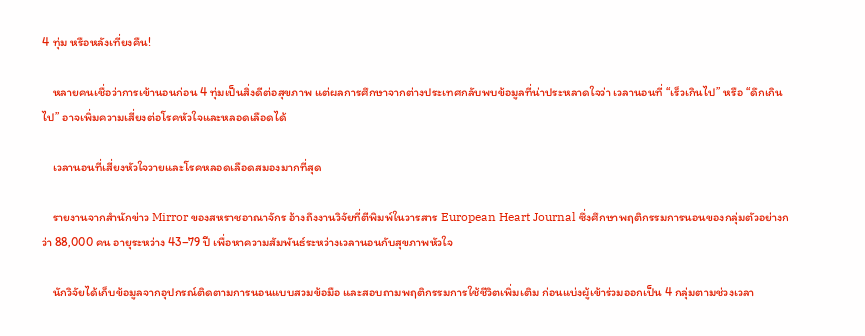4 ทุ่ม หรือหลังเที่ยงคืน!

    หลายคนเชื่อว่าการเข้านอนก่อน 4 ทุ่มเป็นสิ่งดีต่อสุขภาพ แต่ผลการศึกษาจากต่างประเทศกลับพบข้อมูลที่น่าประหลาดใจว่า เวลานอนที่ “เร็วเกินไป” หรือ “ดึกเกินไป” อาจเพิ่มความเสี่ยงต่อโรคหัวใจและหลอดเลือดได้

    เวลานอนที่เสี่ยงหัวใจวายและโรคหลอดเลือดสมองมากที่สุด

    รายงานจากสำนักข่าว Mirror ของสหราชอาณาจักร อ้างถึงงานวิจัยที่ตีพิมพ์ในวารสาร European Heart Journal ซึ่งศึกษาพฤติกรรมการนอนของกลุ่มตัวอย่างกว่า 88,000 คน อายุระหว่าง 43–79 ปี เพื่อหาความสัมพันธ์ระหว่างเวลานอนกับสุขภาพหัวใจ

    นักวิจัยได้เก็บข้อมูลจากอุปกรณ์ติดตามการนอนแบบสวมข้อมือ และสอบถามพฤติกรรมการใช้ชีวิตเพิ่มเติม ก่อนแบ่งผู้เข้าร่วมออกเป็น 4 กลุ่มตามช่วงเวลา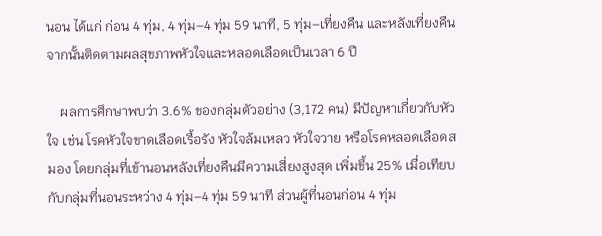นอน ได้แก่ ก่อน 4 ทุ่ม, 4 ทุ่ม–4 ทุ่ม 59 นาที, 5 ทุ่ม–เที่ยงคืน และหลังเที่ยงคืน จากนั้นติดตามผลสุขภาพหัวใจและหลอดเลือดเป็นเวลา 6 ปี

    ผลการศึกษาพบว่า 3.6% ของกลุ่มตัวอย่าง (3,172 คน) มีปัญหาเกี่ยวกับหัวใจ เช่น โรคหัวใจขาดเลือดเรื้อรัง หัวใจล้มเหลว หัวใจวาย หรือโรคหลอดเลือดสมอง โดยกลุ่มที่เข้านอนหลังเที่ยงคืนมีความเสี่ยงสูงสุด เพิ่มขึ้น 25% เมื่อเทียบกับกลุ่มที่นอนระหว่าง 4 ทุ่ม–4 ทุ่ม 59 นาที ส่วนผู้ที่นอนก่อน 4 ทุ่ม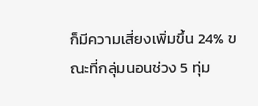ก็มีความเสี่ยงเพิ่มขึ้น 24% ขณะที่กลุ่มนอนช่วง 5 ทุ่ม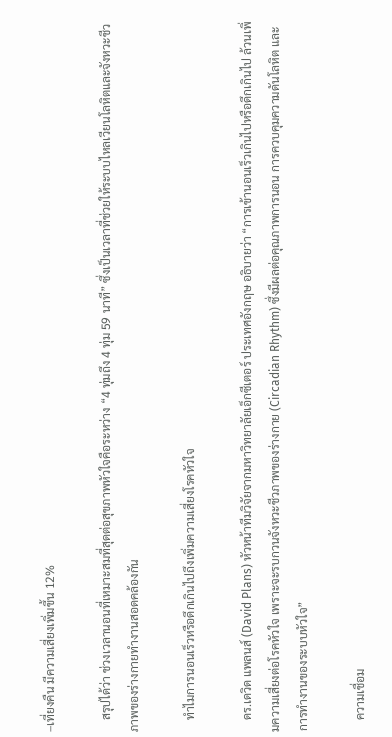–เที่ยงคืน มีความเสี่ยงเพิ่มขึ้น 12%

    สรุปได้ว่า ช่วงเวลานอนที่เหมาะสมที่สุดต่อสุขภาพหัวใจคือระหว่าง “4 ทุ่มถึง 4 ทุ่ม 59 นาที” ซึ่งเป็นเวลาที่ช่วยให้ระบบไหลเวียนโลหิตและจังหวะชีวภาพของร่างกายทำงานสอดคล้องกัน

    ทำไมการนอนเร็วหรือดึกเกินไปถึงเพิ่มความเสี่ยงโรคหัวใจ

    ดร.เดวิด แพลนส์ (David Plans) หัวหน้าทีมวิจัยจากมหาวิทยาลัยเอ็กซีเตอร์ ประเทศอังกฤษ อธิบายว่า “การเข้านอนเร็วเกินไปหรือดึกเกินไป ล้วนเพิ่มความเสี่ยงต่อโรคหัวใจ เพราะจะรบกวนจังหวะชีวภาพของร่างกาย (Circadian Rhythm) ซึ่งมีผลต่อคุณภาพการนอน การควบคุมความดันโลหิต และการทำงานของระบบหัวใจ”

    ความเชื่อม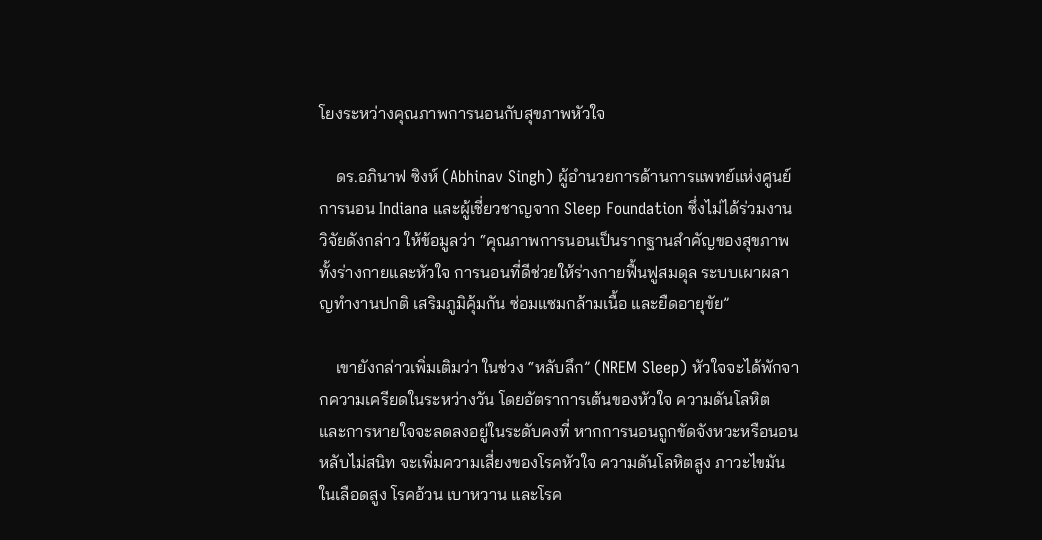โยงระหว่างคุณภาพการนอนกับสุขภาพหัวใจ

    ดร.อภินาฟ ซิงห์ (Abhinav Singh) ผู้อำนวยการด้านการแพทย์แห่งศูนย์การนอน Indiana และผู้เชี่ยวชาญจาก Sleep Foundation ซึ่งไม่ได้ร่วมงานวิจัยดังกล่าว ให้ข้อมูลว่า “คุณภาพการนอนเป็นรากฐานสำคัญของสุขภาพทั้งร่างกายและหัวใจ การนอนที่ดีช่วยให้ร่างกายฟื้นฟูสมดุล ระบบเผาผลาญทำงานปกติ เสริมภูมิคุ้มกัน ซ่อมแซมกล้ามเนื้อ และยืดอายุขัย”

    เขายังกล่าวเพิ่มเติมว่า ในช่วง “หลับลึก” (NREM Sleep) หัวใจจะได้พักจากความเครียดในระหว่างวัน โดยอัตราการเต้นของหัวใจ ความดันโลหิต และการหายใจจะลดลงอยู่ในระดับคงที่ หากการนอนถูกขัดจังหวะหรือนอนหลับไม่สนิท จะเพิ่มความเสี่ยงของโรคหัวใจ ความดันโลหิตสูง ภาวะไขมันในเลือดสูง โรคอ้วน เบาหวาน และโรค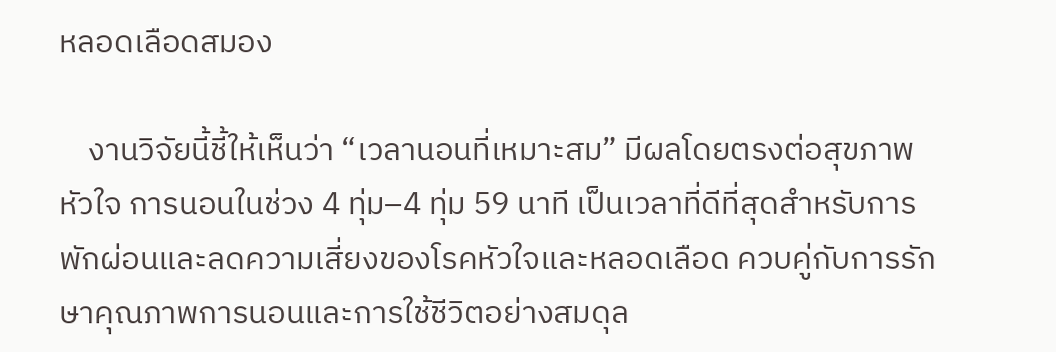หลอดเลือดสมอง

    งานวิจัยนี้ชี้ให้เห็นว่า “เวลานอนที่เหมาะสม” มีผลโดยตรงต่อสุขภาพหัวใจ การนอนในช่วง 4 ทุ่ม–4 ทุ่ม 59 นาที เป็นเวลาที่ดีที่สุดสำหรับการพักผ่อนและลดความเสี่ยงของโรคหัวใจและหลอดเลือด ควบคู่กับการรักษาคุณภาพการนอนและการใช้ชีวิตอย่างสมดุล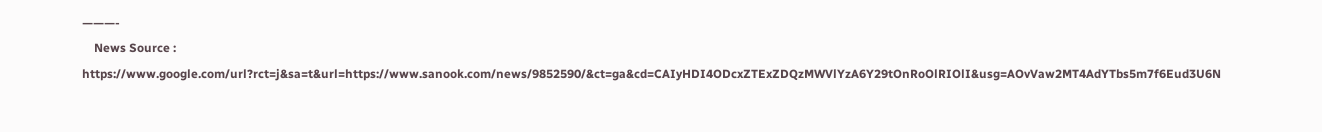———-
    News Source : https://www.google.com/url?rct=j&sa=t&url=https://www.sanook.com/news/9852590/&ct=ga&cd=CAIyHDI4ODcxZTExZDQzMWVlYzA6Y29tOnRoOlRIOlI&usg=AOvVaw2MT4AdYTbs5m7f6Eud3U6N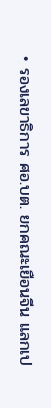• รองเลขาธิการ ศอ.บต. ยกคณะเยือนจีน แลกเป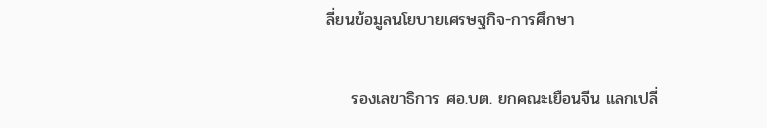ลี่ยนข้อมูลนโยบายเศรษฐกิจ-การศึกษา

    รองเลขาธิการ ศอ.บต. ยกคณะเยือนจีน แลกเปลี่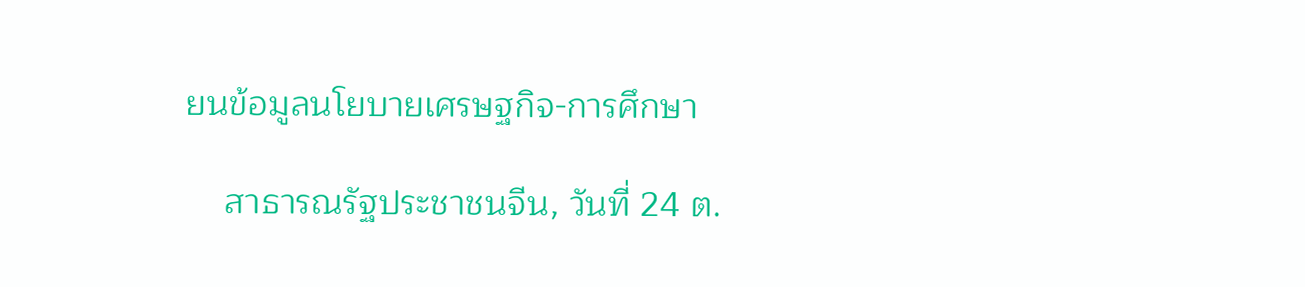ยนข้อมูลนโยบายเศรษฐกิจ-การศึกษา

    สาธารณรัฐประชาชนจีน, วันที่ 24 ต.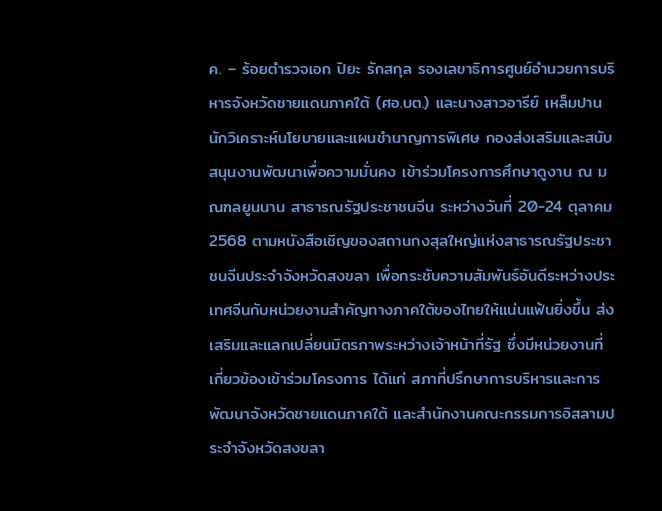ค. – ร้อยตำรวจเอก ปิยะ รักสกุล รองเลขาธิการศูนย์อำนวยการบริหารจังหวัดชายแดนภาคใต้ (ศอ.บต.) และนางสาวอารีย์ เหล็มปาน นักวิเคราะห์นโยบายและแผนชำนาญการพิเศษ กองส่งเสริมและสนับสนุนงานพัฒนาเพื่อความมั่นคง เข้าร่วมโครงการศึกษาดูงาน ณ มณฑลยูนนาน สาธารณรัฐประชาชนจีน ระหว่างวันที่ 20-24 ตุลาคม 2568 ตามหนังสือเชิญของสถานกงสุลใหญ่แห่งสาธารณรัฐประชาชนจีนประจำจังหวัดสงขลา เพื่อกระชับความสัมพันธ์อันดีระหว่างประเทศจีนกับหน่วยงานสำคัญทางภาคใต้ของไทยให้แน่นแฟ้นยิ่งขึ้น ส่งเสริมและแลกเปลี่ยนมิตรภาพระหว่างเจ้าหน้าที่รัฐ ซึ่งมีหน่วยงานที่เกี่ยวข้องเข้าร่วมโครงการ ได้แก่ สภาที่ปรึกษาการบริหารและการพัฒนาจังหวัดชายแดนภาคใต้ และสำนักงานคณะกรรมการอิสลามประจำจังหวัดสงขลา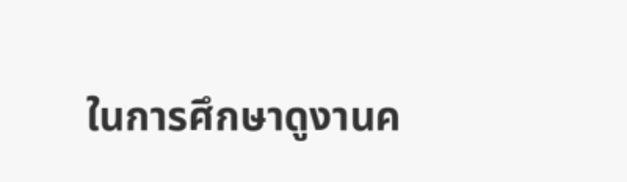ในการศึกษาดูงานค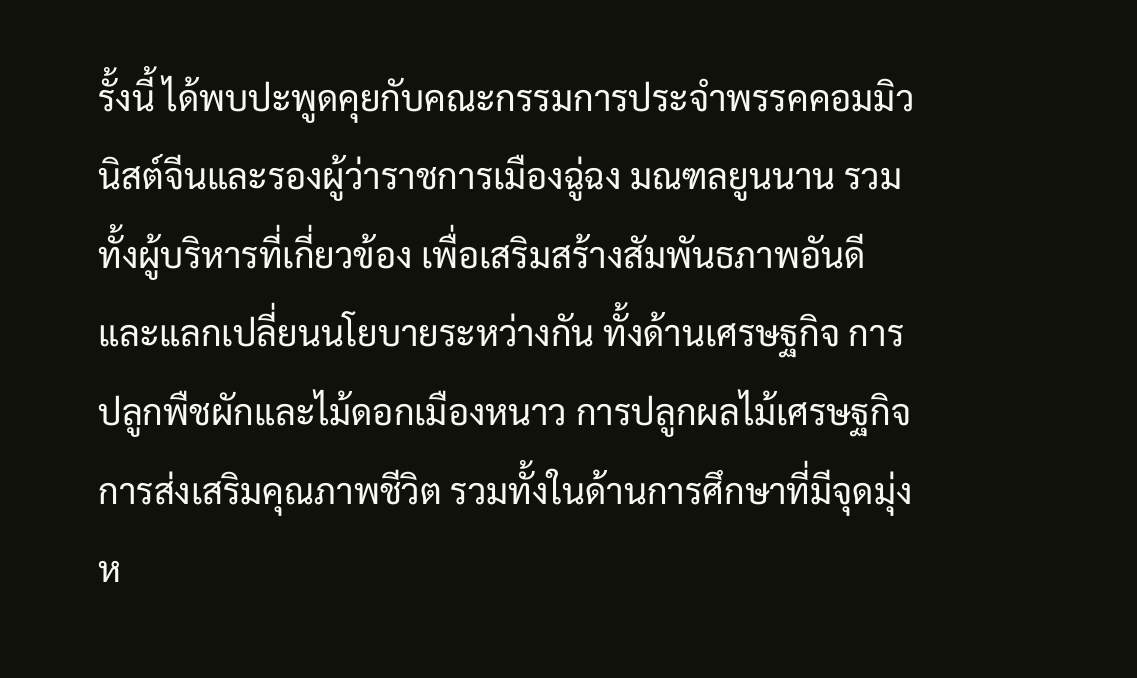รั้งนี้ ได้พบปะพูดคุยกับคณะกรรมการประจำพรรคคอมมิวนิสต์จีนและรองผู้ว่าราชการเมืองฉู่ฉง มณฑลยูนนาน รวมทั้งผู้บริหารที่เกี่ยวข้อง เพื่อเสริมสร้างสัมพันธภาพอันดีและแลกเปลี่ยนนโยบายระหว่างกัน ทั้งด้านเศรษฐกิจ การปลูกพืชผักและไม้ดอกเมืองหนาว การปลูกผลไม้เศรษฐกิจ การส่งเสริมคุณภาพชีวิต รวมทั้งในด้านการศึกษาที่มีจุดมุ่งห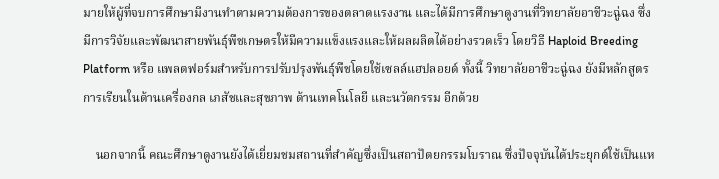มายให้ผู้ที่จบการศึกษามีงานทำตามความต้องการของตลาดแรงงาน และได้มีการศึกษาดูงานที่วิทยาลัยอาชีวะฉู่ฉง ซึ่งมีการวิจัยและพัฒนาสายพันธุ์พืชเกษตรให้มีความแข็งแรงและให้ผลผลิตได้อย่างรวดเร็ว โดยวิธี Haploid Breeding Platform หรือ แพลตฟอร์มสำหรับการปรับปรุงพันธุ์พืชโดยใช้เซลล์แฮปลอยด์ ทั้งนี้ วิทยาลัยอาชีวะฉู่ฉง ยังมีหลักสูตรการเรียนในด้านเครื่องกล เภสัชและสุขภาพ ด้านเทคโนโลยี และนวัตกรรม อีกด้วย

    นอกจากนี้ คณะศึกษาดูงานยังได้เยี่ยมชมสถานที่สำคัญซึ่งเป็นสถาปัตยกรรมโบราณ ซึ่งปัจจุบันได้ประยุกต์ใช้เป็นแห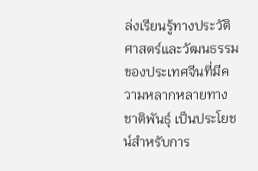ล่งเรียนรู้ทางประวัติศาสตร์และวัฒนธรรมของประเทศจีนที่มีความหลากหลายทางชาติพันธุ์ เป็นประโยชน์สำหรับการ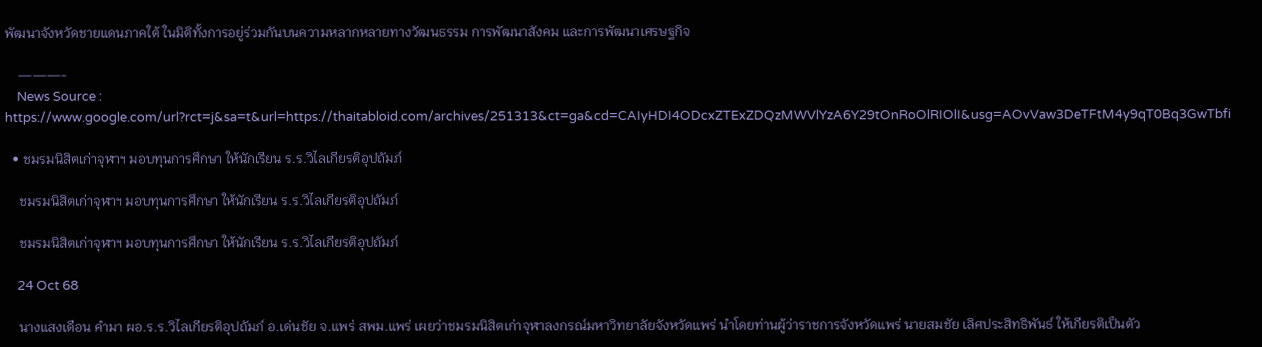พัฒนาจังหวัดชายแดนภาคใต้ ในมิติทั้งการอยู่ร่วมกันบนความหลากหลายทางวัฒนธรรม การพัฒนาสังคม และการพัฒนาเศรษฐกิจ

    ———-
    News Source : https://www.google.com/url?rct=j&sa=t&url=https://thaitabloid.com/archives/251313&ct=ga&cd=CAIyHDI4ODcxZTExZDQzMWVlYzA6Y29tOnRoOlRIOlI&usg=AOvVaw3DeTFtM4y9qT0Bq3GwTbfi

  • ชมรมนิสิตเก่าจุฬาฯ มอบทุนการศึกษา ให้นักเรียน ร.ร.วิไลเกียรติอุปถัมภ์

    ชมรมนิสิตเก่าจุฬาฯ มอบทุนการศึกษา ให้นักเรียน ร.ร.วิไลเกียรติอุปถัมภ์

    ชมรมนิสิตเก่าจุฬาฯ มอบทุนการศึกษา ให้นักเรียน ร.ร.วิไลเกียรติอุปถัมภ์

    24 Oct 68

    นางแสงเดือน คำมา ผอ.ร.ร.วิไลเกียรติอุปถัมภ์ อ.เด่นชัย จ.แพร่ สพม.แพร่ เผยว่าชมรมนิสิตเก่าจุฬาลงกรณ์มหาวิทยาลัยจังหวัดแพร่ นำโดยท่านผู้ว่าราชการจังหวัดแพร่ นายสมชัย เลิศประสิทธิพันธ์ ให้เกียรติเป็นตัว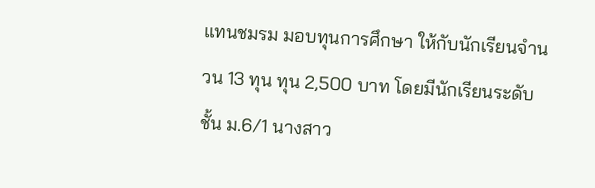แทนชมรม มอบทุนการศึกษา ให้กับนักเรียนจำนวน 13 ทุน ทุน 2,500 บาท โดยมีนักเรียนระดับชั้น ม.6/1 นางสาว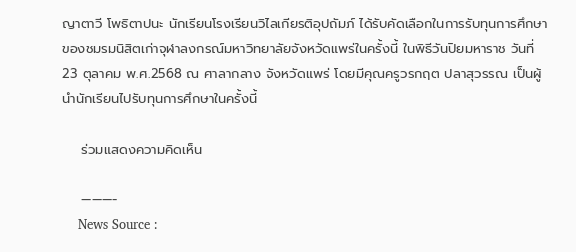ญาตาวี โพธิตาปนะ นักเรียนโรงเรียนวิไลเกียรติอุปถัมภ์ ได้รับคัดเลือกในการรับทุนการศึกษาของชมรมนิสิตเก่าจุฬาลงกรณ์มหาวิทยาลัยจังหวัดแพร่ในครั้งนี้ ในพิธีวันปิยมหาราช วันที่ 23 ตุลาคม พ.ศ.2568 ณ ศาลากลาง จังหวัดแพร่ โดยมีคุณครูวรกฤต ปลาสุวรรณ เป็นผู้นำนักเรียนไปรับทุนการศึกษาในครั้งนี้

    ร่วมแสดงความคิดเห็น

    ———-
    News Source :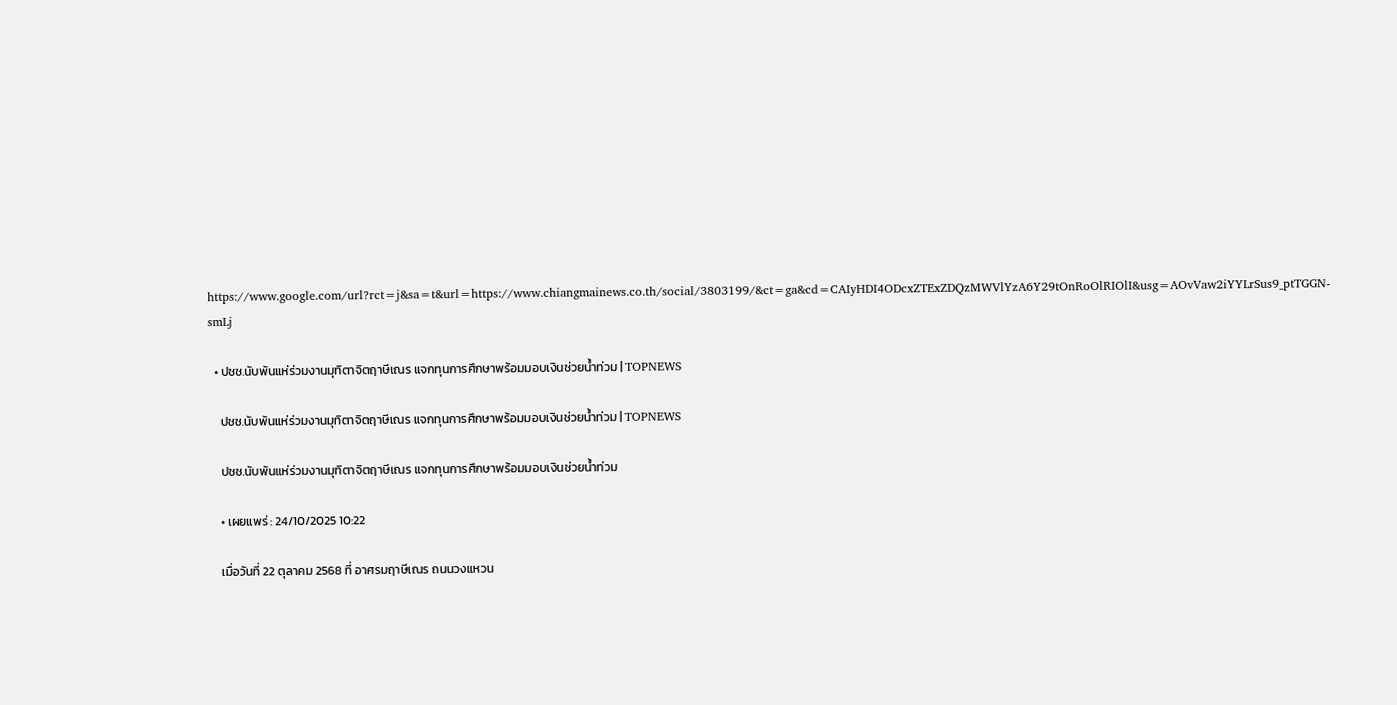https://www.google.com/url?rct=j&sa=t&url=https://www.chiangmainews.co.th/social/3803199/&ct=ga&cd=CAIyHDI4ODcxZTExZDQzMWVlYzA6Y29tOnRoOlRIOlI&usg=AOvVaw2iYYLrSus9_ptTGGN-smLj

  • ปชช.นับพันแห่ร่วมงานมุทิตาจิตฤาษีเณร แจกทุนการศึกษาพร้อมมอบเงินช่วยน้ำท่วม | TOPNEWS

    ปชช.นับพันแห่ร่วมงานมุทิตาจิตฤาษีเณร แจกทุนการศึกษาพร้อมมอบเงินช่วยน้ำท่วม | TOPNEWS

    ปชช.นับพันแห่ร่วมงานมุทิตาจิตฤาษีเณร แจกทุนการศึกษาพร้อมมอบเงินช่วยน้ำท่วม

    • เผยแพร่ : 24/10/2025 10:22

    เมื่อวันที่ 22 ตุลาคม 2568 ที่ อาศรมฤาษีเณร ถนนวงแหวน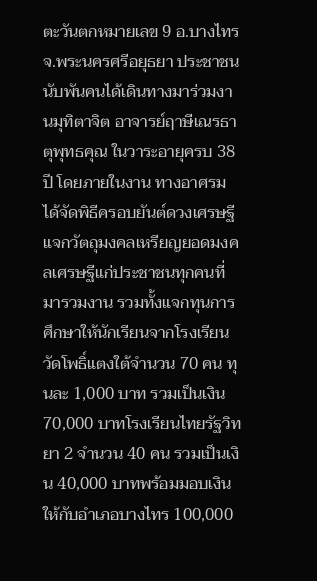ตะวันตกหมายเลข 9 อ.บางไทร จ.พระนครศรีอยุธยา ประชาชนนับพันคนได้เดินทางมาร่วมงานมุทิตาจิต อาจารย์ฤาษีเณรธาตุพุทธคุณ ในวาระอายุครบ 38 ปี โดยภายในงาน ทางอาศรมได้จัดพิธีครอบยันต์ดวงเศรษฐี แจกวัตถุมงคลเหรียญยอดมงคลเศรษฐีแก่ประชาชนทุกคนที่มารวมงาน รวมทั้งแจกทุนการศึกษาให้นักเรียนจากโรงเรียนวัดโพธิ์แตงใต้จำนวน 70 คน ทุนละ 1,000 บาท รวมเป็นเงิน 70,000 บาทโรงเรียนไทยรัฐวิทยา 2 จำนวน 40 คน รวมเป็นเงิน 40,000 บาทพร้อมมอบเงินให้กับอำเภอบางไทร 100,000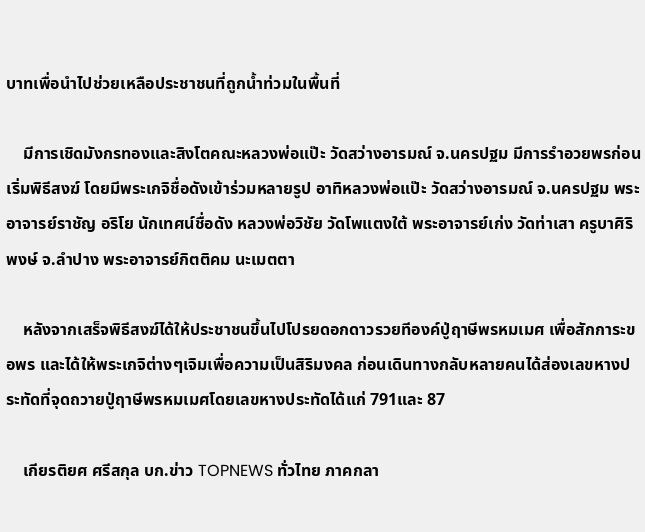บาทเพื่อนำไปช่วยเหลือประชาชนที่ถูกน้ำท่วมในพื้นที่

    มีการเชิดมังกรทองและสิงโตคณะหลวงพ่อแป๊ะ วัดสว่างอารมณ์ จ.นครปฐม มีการรำอวยพรก่อนเริ่มพิธีสงฆ์ โดยมีพระเกจิชื่อดังเข้าร่วมหลายรูป อาทิหลวงพ่อแป๊ะ วัดสว่างอารมณ์ จ.นครปฐม พระอาจารย์ราชัญ อริโย นักเทศน์ชื่อดัง หลวงพ่อวิชัย วัดโพแตงใต้ พระอาจารย์เก่ง วัดท่าเสา ครูบาศิริพงษ์ จ.ลำปาง พระอาจารย์กิตติคม นะเมตตา

    หลังจากเสร็จพิธีสงฆ์ได้ให้ประชาชนขึ้นไปโปรยดอกดาวรวยทีองค์ปู่ฤาษีพรหมเมศ เพื่อสักการะขอพร และได้ให้พระเกจิต่างๆเจิมเพื่อความเป็นสิริมงคล ก่อนเดินทางกลับหลายคนได้ส่องเลขหางประทัดที่จุดถวายปู่ฤาษีพรหมเมศโดยเลขหางประทัดได้แก่ 791และ 87

    เกียรติยศ ศรีสกุล บก.ข่าว TOPNEWS ทั่วไทย ภาคกลา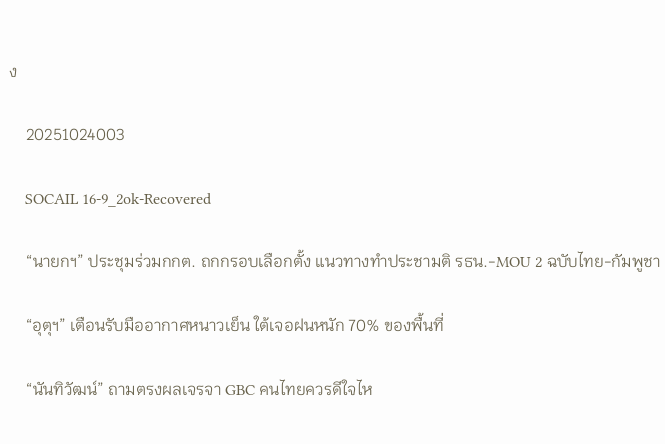ง

    20251024003

    SOCAIL 16-9_2ok-Recovered

    “นายกฯ” ประชุมร่วมกกต. ถกกรอบเลือกตั้ง แนวทางทำประชามติ รธน.-MOU 2 ฉบับไทย-กัมพูชา

    “อุตุฯ” เตือนรับมืออากาศหนาวเย็น ใต้เจอฝนหนัก 70% ของพื้นที่

    “นันทิวัฒน์” ถามตรงผลเจรจา GBC คนไทยควรดีใจไห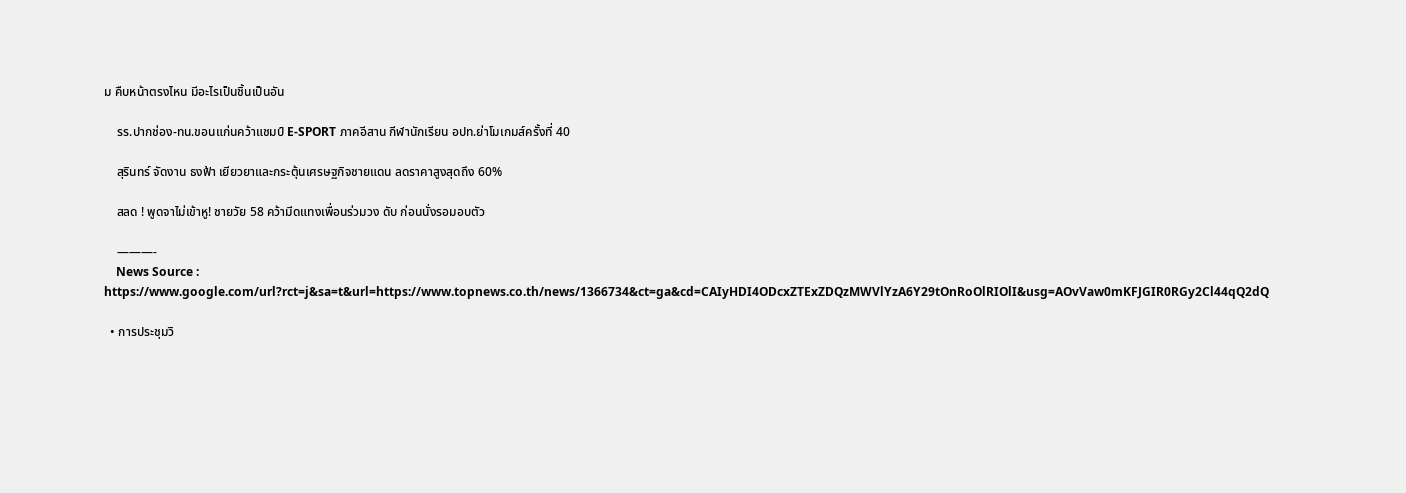ม คืบหน้าตรงไหน มีอะไรเป็นชิ้นเป็นอัน

    รร.ปากช่อง-ทน.ขอนแก่นคว้าแชมป์ E-SPORT ภาคอีสาน กีฬานักเรียน อปท.ย่าโมเกมส์ครั้งที่ 40

    สุรินทร์ จัดงาน ธงฟ้า เยียวยาและกระตุ้นเศรษฐกิจชายแดน ลดราคาสูงสุดถึง 60%

    สลด ! พูดจาไม่เข้าหู! ชายวัย 58 คว้ามีดแทงเพื่อนร่วมวง ดับ ก่อนนั่งรอมอบตัว

    ———-
    News Source : https://www.google.com/url?rct=j&sa=t&url=https://www.topnews.co.th/news/1366734&ct=ga&cd=CAIyHDI4ODcxZTExZDQzMWVlYzA6Y29tOnRoOlRIOlI&usg=AOvVaw0mKFJGIR0RGy2Cl44qQ2dQ

  • การประชุมวิ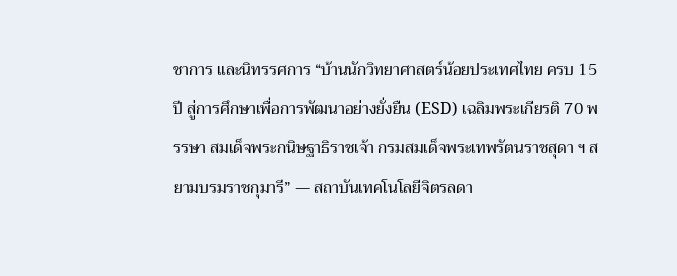ชาการ และนิทรรศการ “บ้านนักวิทยาศาสตร์น้อยประเทศไทย ครบ 15 ปี สู่การศึกษาเพื่อการพัฒนาอย่างยั่งยืน (ESD) เฉลิมพระเกียรติ 70 พรรษา สมเด็จพระกนิษฐาธิราชเจ้า กรมสมเด็จพระเทพรัตนราชสุดา ฯ สยามบรมราชกุมารี” — สถาบันเทคโนโลยีจิตรลดา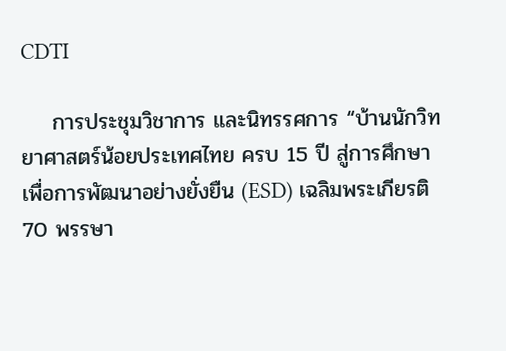CDTI

    การประชุมวิชาการ และนิทรรศการ “บ้านนักวิทยาศาสตร์น้อยประเทศไทย ครบ 15 ปี สู่การศึกษาเพื่อการพัฒนาอย่างยั่งยืน (ESD) เฉลิมพระเกียรติ 70 พรรษา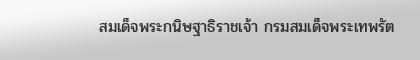สมเด็จพระกนิษฐาธิราชเจ้า กรมสมเด็จพระเทพรัต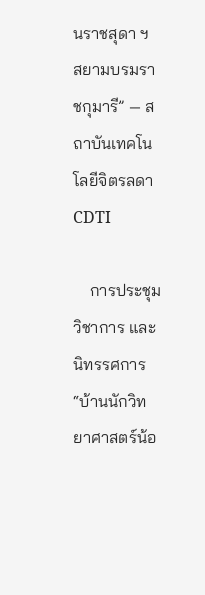นราชสุดา ฯ สยามบรมราชกุมารี” — สถาบันเทคโนโลยีจิตรลดา CDTI

    การประชุมวิชาการ และนิทรรศการ “บ้านนักวิทยาศาสตร์น้อ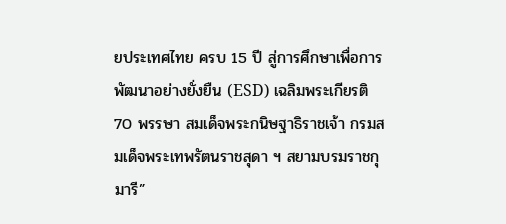ยประเทศไทย ครบ 15 ปี สู่การศึกษาเพื่อการพัฒนาอย่างยั่งยืน (ESD) เฉลิมพระเกียรติ 70 พรรษา สมเด็จพระกนิษฐาธิราชเจ้า กรมสมเด็จพระเทพรัตนราชสุดา ฯ สยามบรมราชกุมารี”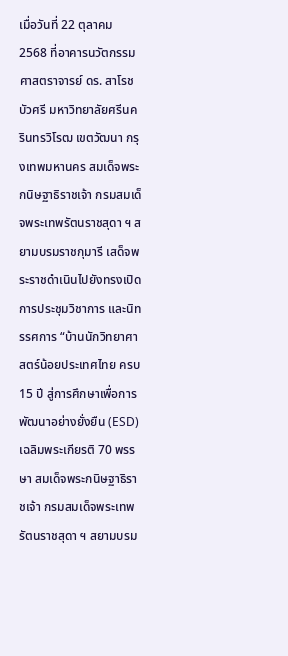เมื่อวันที่ 22 ตุลาคม 2568 ที่อาคารนวัตกรรม ศาสตราจารย์ ดร. สาโรช บัวศรี มหาวิทยาลัยศรีนครินทรวิโรฒ เขตวัฒนา กรุงเทพมหานคร สมเด็จพระกนิษฐาธิราชเจ้า กรมสมเด็จพระเทพรัตนราชสุดา ฯ สยามบรมราชกุมารี เสด็จพระราชดำเนินไปยังทรงเปิดการประชุมวิชาการ และนิทรรศการ “บ้านนักวิทยาศาสตร์น้อยประเทศไทย ครบ 15 ปี สู่การศึกษาเพื่อการพัฒนาอย่างยั่งยืน (ESD) เฉลิมพระเกียรติ 70 พรรษา สมเด็จพระกนิษฐาธิราชเจ้า กรมสมเด็จพระเทพรัตนราชสุดา ฯ สยามบรม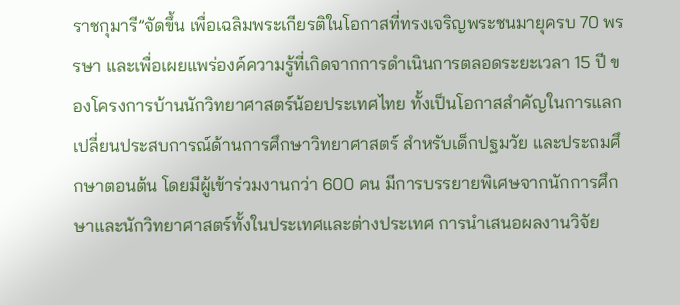ราชกุมารี”จัดขึ้น เพื่อเฉลิมพระเกียรติในโอกาสที่ทรงเจริญพระชนมายุครบ 70 พรรษา และเพื่อเผยแพร่องค์ความรู้ที่เกิดจากการดำเนินการตลอดระยะเวลา 15 ปี ของโครงการบ้านนักวิทยาศาสตร์น้อยประเทศไทย ทั้งเป็นโอกาสสำคัญในการแลกเปลี่ยนประสบการณ์ด้านการศึกษาวิทยาศาสตร์ สำหรับเด็กปฐมวัย และประถมศึกษาตอนต้น โดยมีผู้เข้าร่วมงานกว่า 600 คน มีการบรรยายพิเศษจากนักการศึกษาและนักวิทยาศาสตร์ทั้งในประเทศและต่างประเทศ การนำเสนอผลงานวิจัย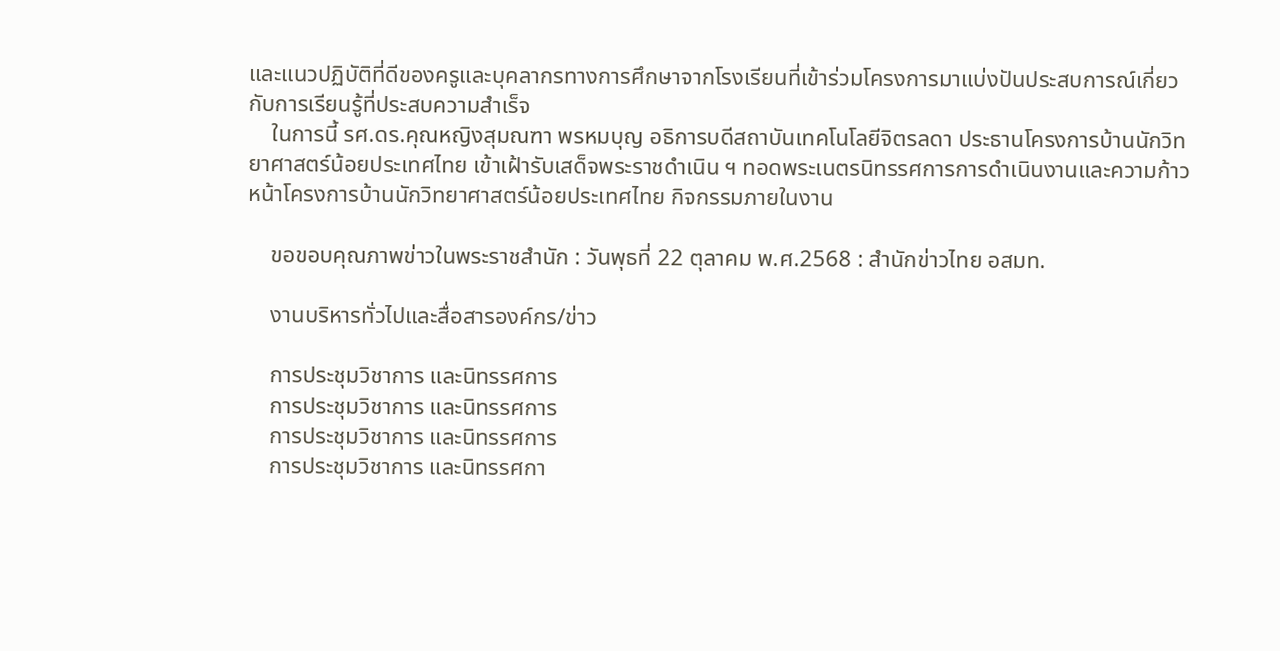และแนวปฏิบัติที่ดีของครูและบุคลากรทางการศึกษาจากโรงเรียนที่เข้าร่วมโครงการมาแบ่งปันประสบการณ์เกี่ยวกับการเรียนรู้ที่ประสบความสำเร็จ
    ในการนี้ รศ.ดร.คุณหญิงสุมณฑา พรหมบุญ อธิการบดีสถาบันเทคโนโลยีจิตรลดา ประธานโครงการบ้านนักวิทยาศาสตร์น้อยประเทศไทย เข้าเฝ้ารับเสด็จพระราชดำเนิน ฯ ทอดพระเนตรนิทรรศการการดำเนินงานและความก้าวหน้าโครงการบ้านนักวิทยาศาสตร์น้อยประเทศไทย กิจกรรมภายในงาน

    ขอขอบคุณภาพข่าวในพระราชสำนัก : วันพุธที่ 22 ตุลาคม พ.ศ.2568 : สำนักข่าวไทย อสมท.

    งานบริหารทั่วไปและสื่อสารองค์กร/ข่าว

    การประชุมวิชาการ และนิทรรศการ
    การประชุมวิชาการ และนิทรรศการ
    การประชุมวิชาการ และนิทรรศการ
    การประชุมวิชาการ และนิทรรศกา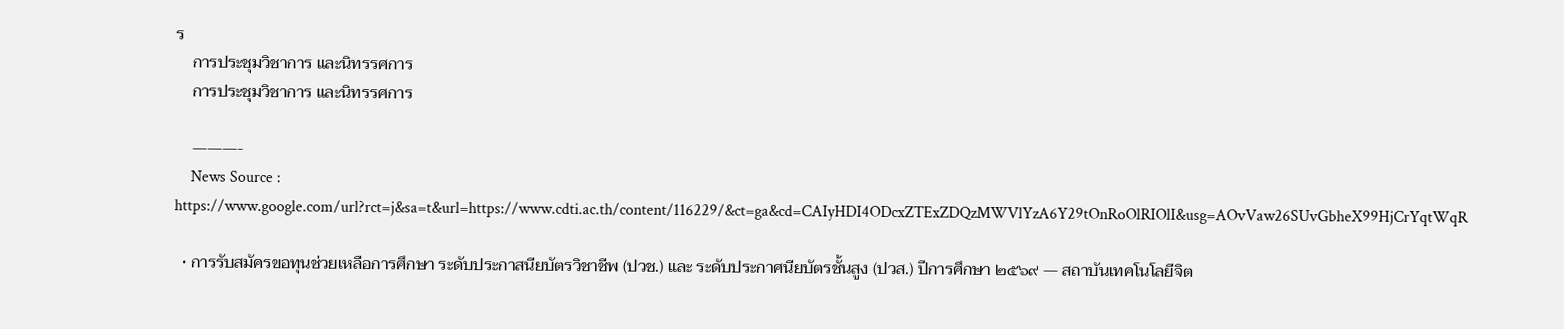ร
    การประชุมวิชาการ และนิทรรศการ
    การประชุมวิชาการ และนิทรรศการ

    ———-
    News Source : https://www.google.com/url?rct=j&sa=t&url=https://www.cdti.ac.th/content/116229/&ct=ga&cd=CAIyHDI4ODcxZTExZDQzMWVlYzA6Y29tOnRoOlRIOlI&usg=AOvVaw26SUvGbheX99HjCrYqtWqR

  • การรับสมัครขอทุนช่วยเหลือการศึกษา ระดับประกาสนียบัตรวิชาชีพ (ปวช.) และ ระดับประกาศนียบัตรชั้นสูง (ปวส.) ปีการศึกษา ๒๕๖๙ — สถาบันเทคโนโลยีจิต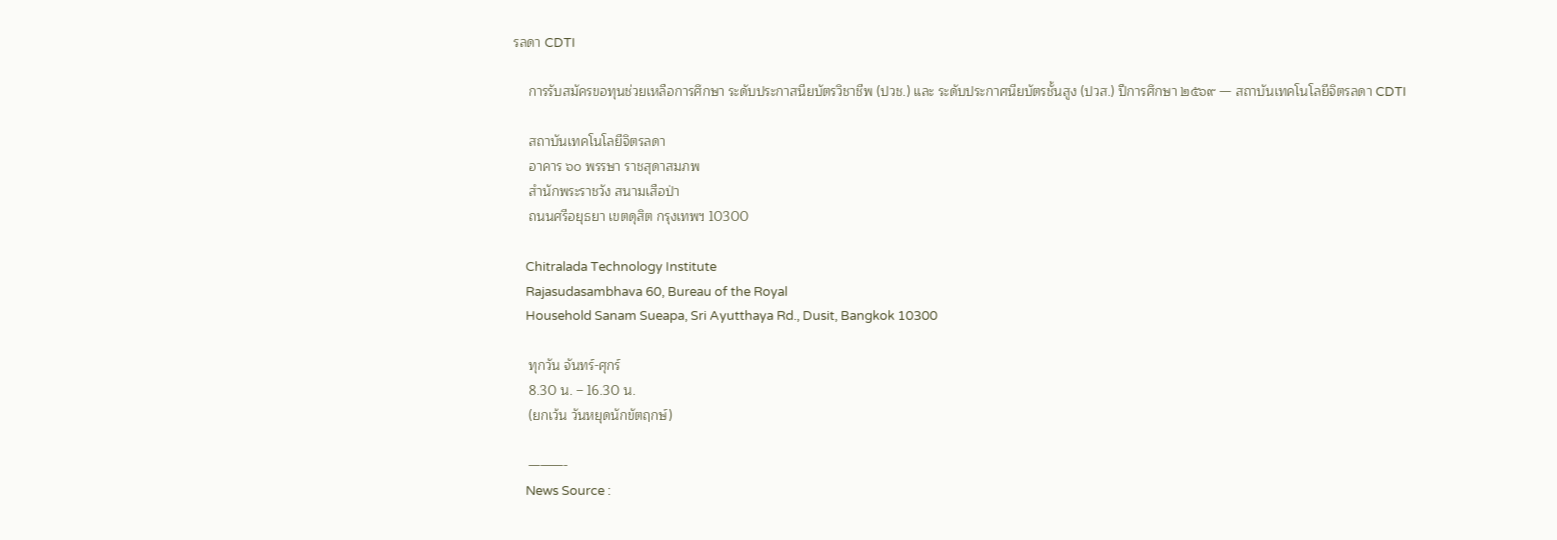รลดา CDTI

    การรับสมัครขอทุนช่วยเหลือการศึกษา ระดับประกาสนียบัตรวิชาชีพ (ปวช.) และ ระดับประกาศนียบัตรชั้นสูง (ปวส.) ปีการศึกษา ๒๕๖๙ — สถาบันเทคโนโลยีจิตรลดา CDTI

    สถาบันเทคโนโลยีจิตรลดา
    อาคาร ๖๐ พรรษา ราชสุดาสมภพ
    สำนักพระราชวัง สนามเสือป่า
    ถนนศรีอยุธยา เขตดุสิต กรุงเทพฯ 10300

    Chitralada Technology Institute
    Rajasudasambhava 60, Bureau of the Royal
    Household Sanam Sueapa, Sri Ayutthaya Rd., Dusit, Bangkok 10300

    ทุกวัน จันทร์-ศุกร์
    8.30 น. – 16.30 น.
    (ยกเว้น วันหยุดนักขัตฤกษ์)

    ———-
    News Source :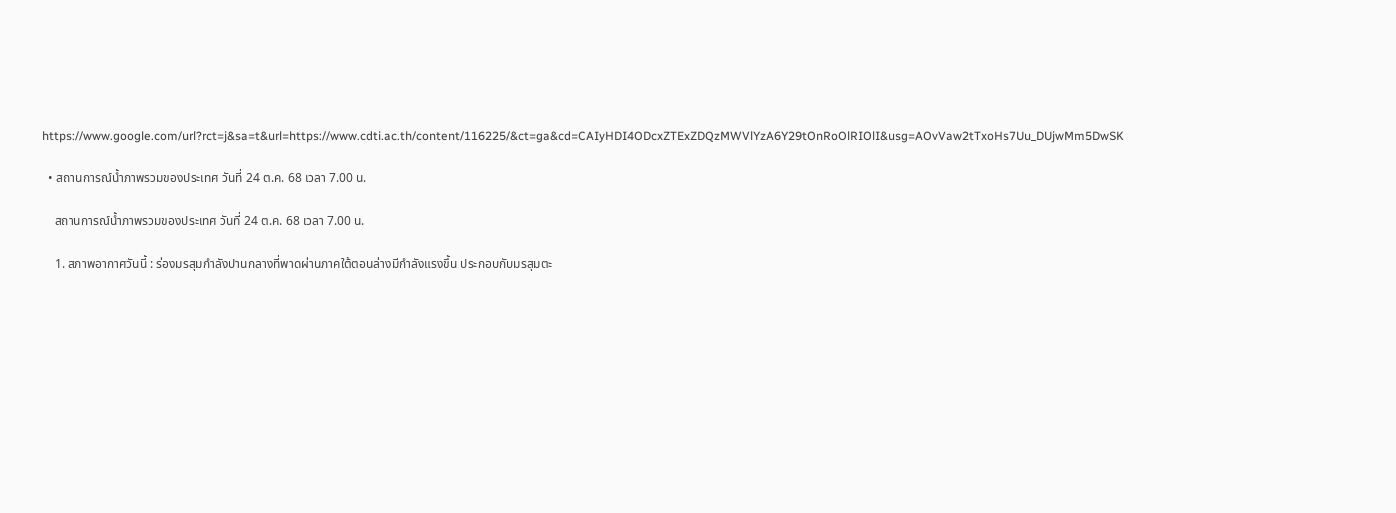https://www.google.com/url?rct=j&sa=t&url=https://www.cdti.ac.th/content/116225/&ct=ga&cd=CAIyHDI4ODcxZTExZDQzMWVlYzA6Y29tOnRoOlRIOlI&usg=AOvVaw2tTxoHs7Uu_DUjwMm5DwSK

  • สถานการณ์น้ำภาพรวมของประเทศ วันที่ 24 ต.ค. 68 เวลา 7.00 น.

    สถานการณ์น้ำภาพรวมของประเทศ วันที่ 24 ต.ค. 68 เวลา 7.00 น.

    1. สภาพอากาศวันนี้ : ร่องมรสุมกำลังปานกลางที่พาดผ่านภาคใต้ตอนล่างมีกำลังแรงขึ้น ประกอบกับมรสุมตะ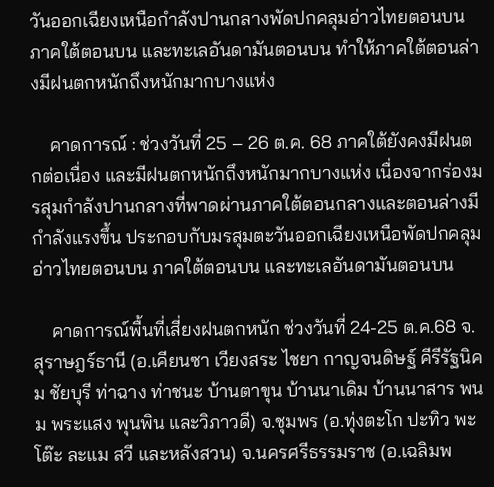วันออกเฉียงเหนือกำลังปานกลางพัดปกคลุมอ่าวไทยตอนบน ภาคใต้ตอนบน และทะเลอันดามันตอนบน ทำให้ภาคใต้ตอนล่างมีฝนตกหนักถึงหนักมากบางแห่ง

    คาดการณ์ : ช่วงวันที่ 25 – 26 ต.ค. 68 ภาคใต้ยังคงมีฝนตกต่อเนื่อง และมีฝนตกหนักถึงหนักมากบางแห่ง เนื่องจากร่องมรสุมกำลังปานกลางที่พาดผ่านภาคใต้ตอนกลางและตอนล่างมีกำลังแรงขึ้น ประกอบกับมรสุมตะวันออกเฉียงเหนือพัดปกคลุมอ่าวไทยตอนบน ภาคใต้ตอนบน และทะเลอันดามันตอนบน

    คาดการณ์พื้นที่เสี่ยงฝนตกหนัก ช่วงวันที่ 24-25 ต.ค.68 จ.สุราษฎร์ธานี (อ.เคียนซา เวียงสระ ไชยา กาญจนดิษฐ์ คีรีรัฐนิคม ชัยบุรี ท่าฉาง ท่าชนะ บ้านตาขุน บ้านนาเดิม บ้านนาสาร พนม พระแสง พุนพิน และวิภาวดี) จ.ชุมพร (อ.ทุ่งตะโก ปะทิว พะโต๊ะ ละแม สวี และหลังสวน) จ.นครศรีธรรมราช (อ.เฉลิมพ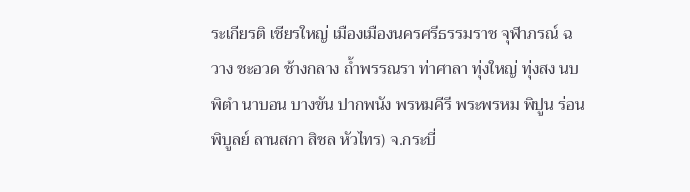ระเกียรติ เชียรใหญ่ เมืองเมืองนครศรีธรรมราช จุฬาภรณ์ ฉวาง ชะอวด ช้างกลาง ถ้ำพรรณรา ท่าศาลา ทุ่งใหญ่ ทุ่งสง นบพิตำ นาบอน บางขัน ปากพนัง พรหมคีรี พระพรหม พิปูน ร่อนพิบูลย์ ลานสกา สิชล หัวไทร) จ.กระบี่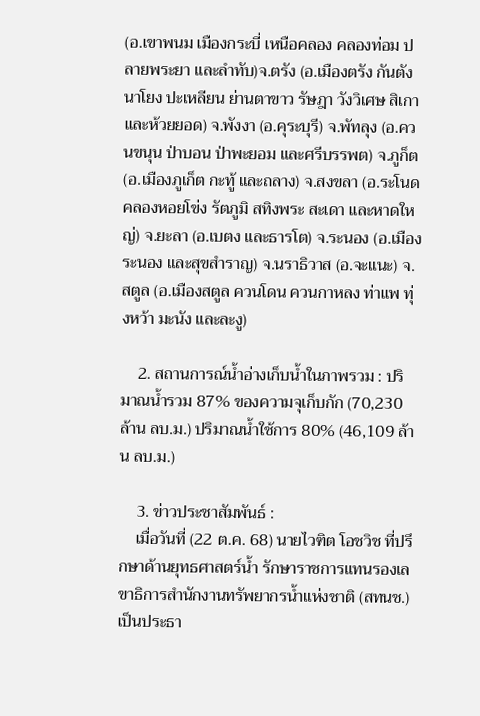(อ.เขาพนม เมืองกระบี่ เหนือคลอง คลองท่อม ปลายพระยา และลำทับ)จ.ตรัง (อ.เมืองตรัง กันตัง นาโยง ปะเหลียน ย่านตาขาว รัษฎา วังวิเศษ สิเกา และห้วยยอด) จ.พังงา (อ.คุระบุรี) จ.พัทลุง (อ.ควนขนุน ป่าบอน ป่าพะยอม และศรีบรรพต) จ.ภูก็ต (อ.เมืองภูเก็ต กะทู้ และถลาง) จ.สงขลา (อ.ระโนด คลองหอยโข่ง รัตภูมิ สทิงพระ สะเดา และหาดใหญ่) จ.ยะลา (อ.เบตง และธารโต) จ.ระนอง (อ.เมืองระนอง และสุขสำราญ) จ.นราธิวาส (อ.จะแนะ) จ.สตูล (อ.เมืองสตูล ควนโดน ควนกาหลง ท่าแพ ทุ่งหว้า มะนัง และละงู)

    2. สถานการณ์น้ำอ่างเก็บน้ำในภาพรวม : ปริมาณน้ำรวม 87% ของความจุเก็บกัก (70,230 ล้าน ลบ.ม.) ปริมาณน้ำใช้การ 80% (46,109 ล้าน ลบ.ม.)

    3. ข่าวประชาสัมพันธ์ :
    เมื่อวันที่ (22 ต.ค. 68) นายไวฑิต โอชวิช ที่ปรึกษาด้านยุทธศาสตร์น้ำ รักษาราชการแทนรองเลขาธิการสำนักงานทรัพยากรน้ำแห่งชาติ (สทนช.) เป็นประธา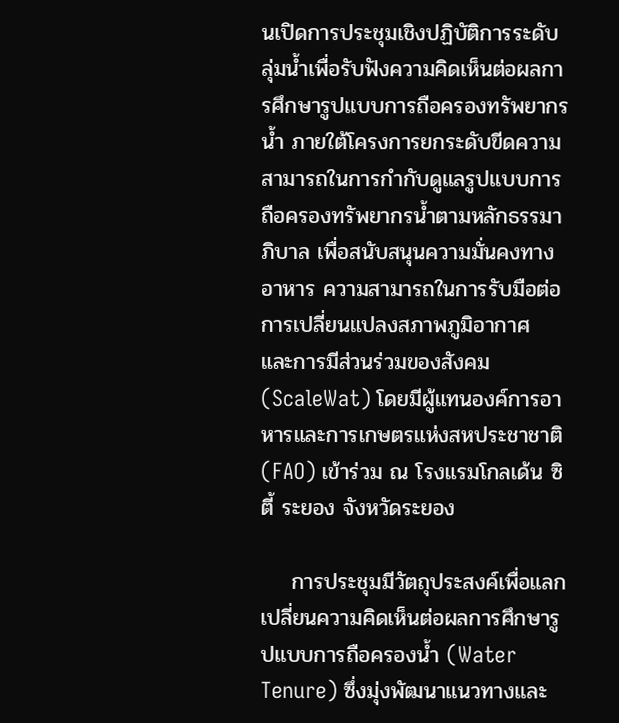นเปิดการประชุมเชิงปฏิบัติการระดับลุ่มน้ำเพื่อรับฟังความคิดเห็นต่อผลการศึกษารูปแบบการถือครองทรัพยากรน้ำ ภายใต้โครงการยกระดับขีดความสามารถในการกำกับดูแลรูปแบบการถือครองทรัพยากรน้ำตามหลักธรรมาภิบาล เพื่อสนับสนุนความมั่นคงทางอาหาร ความสามารถในการรับมือต่อการเปลี่ยนแปลงสภาพภูมิอากาศ และการมีส่วนร่วมของสังคม (ScaleWat) โดยมีผู้แทนองค์การอาหารและการเกษตรแห่งสหประชาชาติ (FAO) เข้าร่วม ณ โรงแรมโกลเด้น ซิตี้ ระยอง จังหวัดระยอง

    การประชุมมีวัตถุประสงค์เพื่อแลกเปลี่ยนความคิดเห็นต่อผลการศึกษารูปแบบการถือครองน้ำ (Water Tenure) ซึ่งมุ่งพัฒนาแนวทางและ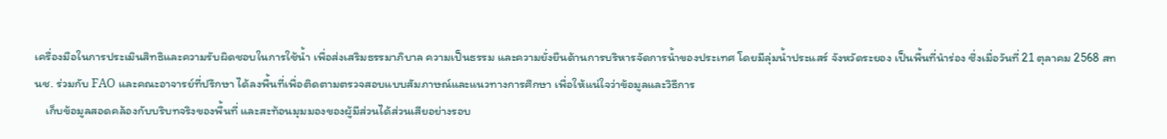เครื่องมือในการประเมินสิทธิและความรับผิดชอบในการใช้น้ำ เพื่อส่งเสริมธรรมาภิบาล ความเป็นธรรม และความยั่งยืนด้านการบริหารจัดการน้ำของประเทศ โดยมีลุ่มน้ำประแสร์ จังหวัดระยอง เป็นพื้นที่นำร่อง ซึ่งเมื่อวันที่ 21 ตุลาคม 2568 สทนช. ร่วมกับ FAO และคณะอาจารย์ที่ปรึกษา ได้ลงพื้นที่เพื่อติดตามตรวจสอบแบบสัมภาษณ์และแนวทางการศึกษา เพื่อให้แน่ใจว่าข้อมูลและวิธีการ
    เก็บข้อมูลสอดคล้องกับบริบทจริงของพื้นที่ และสะท้อนมุมมองของผู้มีส่วนได้ส่วนเสียอย่างรอบ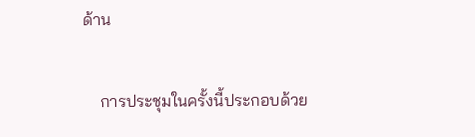ด้าน

    การประชุมในครั้งนี้ประกอบด้วย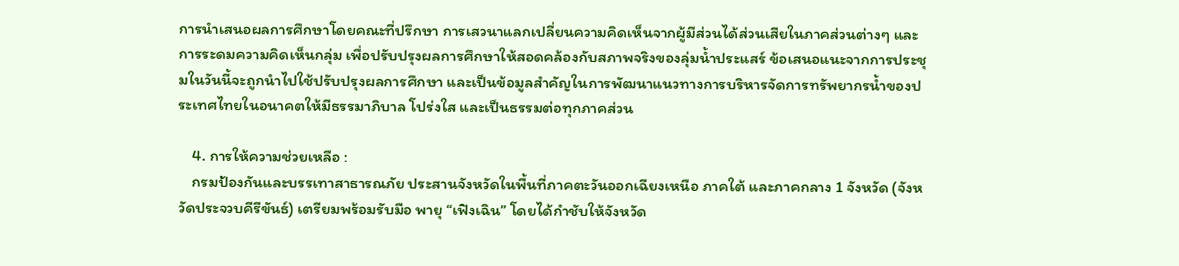การนำเสนอผลการศึกษาโดยคณะที่ปรึกษา การเสวนาแลกเปลี่ยนความคิดเห็นจากผู้มีส่วนได้ส่วนเสียในภาคส่วนต่างๆ และการระดมความคิดเห็นกลุ่ม เพื่อปรับปรุงผลการศึกษาให้สอดคล้องกับสภาพจริงของลุ่มน้ำประแสร์ ข้อเสนอแนะจากการประชุมในวันนี้จะถูกนำไปใช้ปรับปรุงผลการศึกษา และเป็นข้อมูลสำคัญในการพัฒนาแนวทางการบริหารจัดการทรัพยากรน้ำของประเทศไทยในอนาคตให้มีธรรมาภิบาล โปร่งใส และเป็นธรรมต่อทุกภาคส่วน

    4. การให้ความช่วยเหลือ :
    กรมป้องกันและบรรเทาสาธารณภัย ประสานจังหวัดในพื้นที่ภาคตะวันออกเฉียงเหนือ ภาคใต้ และภาคกลาง 1 จังหวัด (จังหวัดประจวบคีรีขันธ์) เตรียมพร้อมรับมือ พายุ “เฟิงเฉิน” โดยได้กำชับให้จังหวัด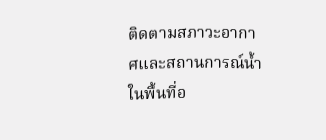ติดตามสภาวะอากาศและสถานการณ์น้ำในพื้นที่อ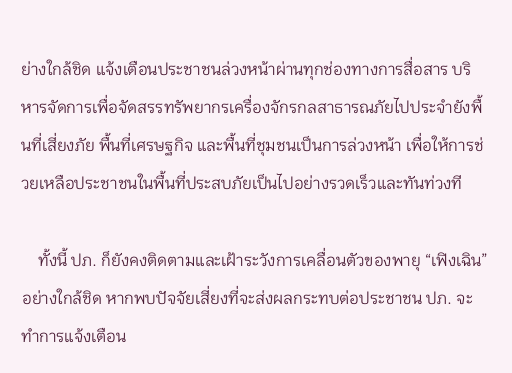ย่างใกล้ชิด แจ้งเตือนประชาชนล่วงหน้าผ่านทุกช่องทางการสื่อสาร บริหารจัดการเพื่อจัดสรรทรัพยากรเครื่องจักรกลสาธารณภัยไปประจำยังพื้นที่เสี่ยงภัย พื้นที่เศรษฐกิจ และพื้นที่ชุมชนเป็นการล่วงหน้า เพื่อให้การช่วยเหลือประชาชนในพื้นที่ประสบภัยเป็นไปอย่างรวดเร็วและทันท่วงที

    ทั้งนี้ ปภ. ก็ยังคงติดตามและเฝ้าระวังการเคลื่อนตัวของพายุ “เฟิงเฉิน” อย่างใกล้ชิด หากพบปัจจัยเสี่ยงที่จะส่งผลกระทบต่อประชาชน ปภ. จะทำการแจ้งเตือน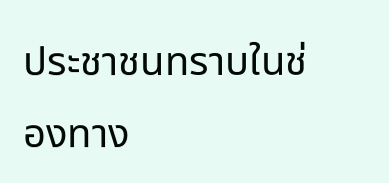ประชาชนทราบในช่องทาง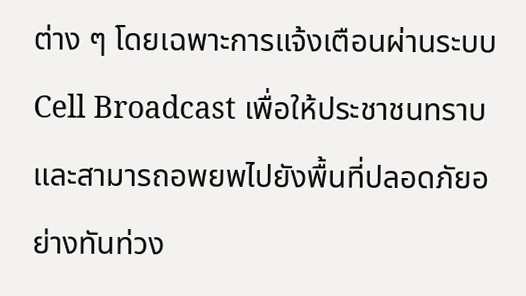ต่าง ๆ โดยเฉพาะการแจ้งเตือนผ่านระบบ Cell Broadcast เพื่อให้ประชาชนทราบและสามารถอพยพไปยังพื้นที่ปลอดภัยอย่างทันท่วง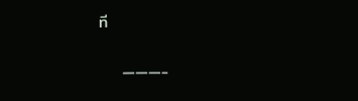ที

    ———-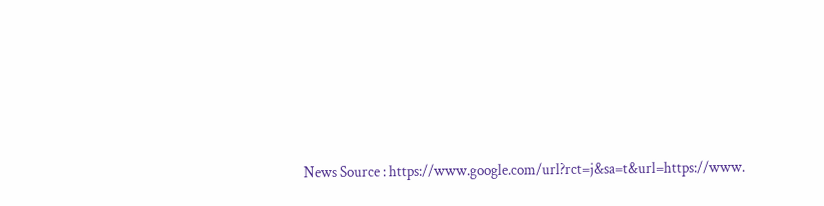News Source : https://www.google.com/url?rct=j&sa=t&url=https://www.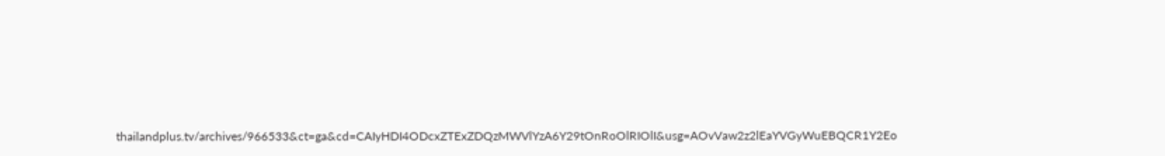thailandplus.tv/archives/966533&ct=ga&cd=CAIyHDI4ODcxZTExZDQzMWVlYzA6Y29tOnRoOlRIOlI&usg=AOvVaw2z2lEaYVGyWuEBQCR1Y2Eo